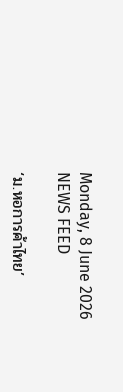Monday, 8 June 2026
NEWS FEED

‘ม.หอการค้าไทย’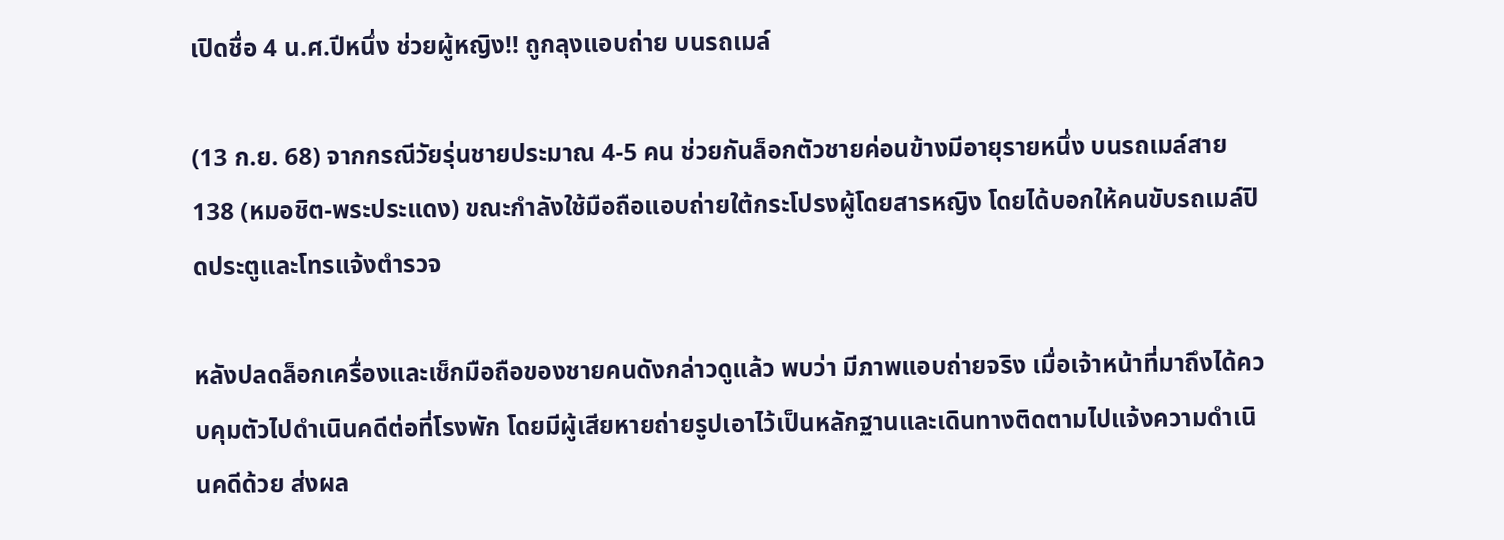เปิดชื่อ 4 น.ศ.ปีหนึ่ง ช่วยผู้หญิง!! ถูกลุงแอบถ่าย บนรถเมล์

(13 ก.ย. 68) จากกรณีวัยรุ่นชายประมาณ 4-5 คน ช่วยกันล็อกตัวชายค่อนข้างมีอายุรายหนึ่ง บนรถเมล์สาย 138 (หมอชิต-พระประแดง) ขณะกำลังใช้มือถือแอบถ่ายใต้กระโปรงผู้โดยสารหญิง โดยได้บอกให้คนขับรถเมล์ปิดประตูและโทรแจ้งตำรวจ

หลังปลดล็อกเครื่องและเช็กมือถือของชายคนดังกล่าวดูแล้ว พบว่า มีภาพแอบถ่ายจริง เมื่อเจ้าหน้าที่มาถึงได้ควบคุมตัวไปดำเนินคดีต่อที่โรงพัก โดยมีผู้เสียหายถ่ายรูปเอาไว้เป็นหลักฐานและเดินทางติดตามไปแจ้งความดำเนินคดีด้วย ส่งผล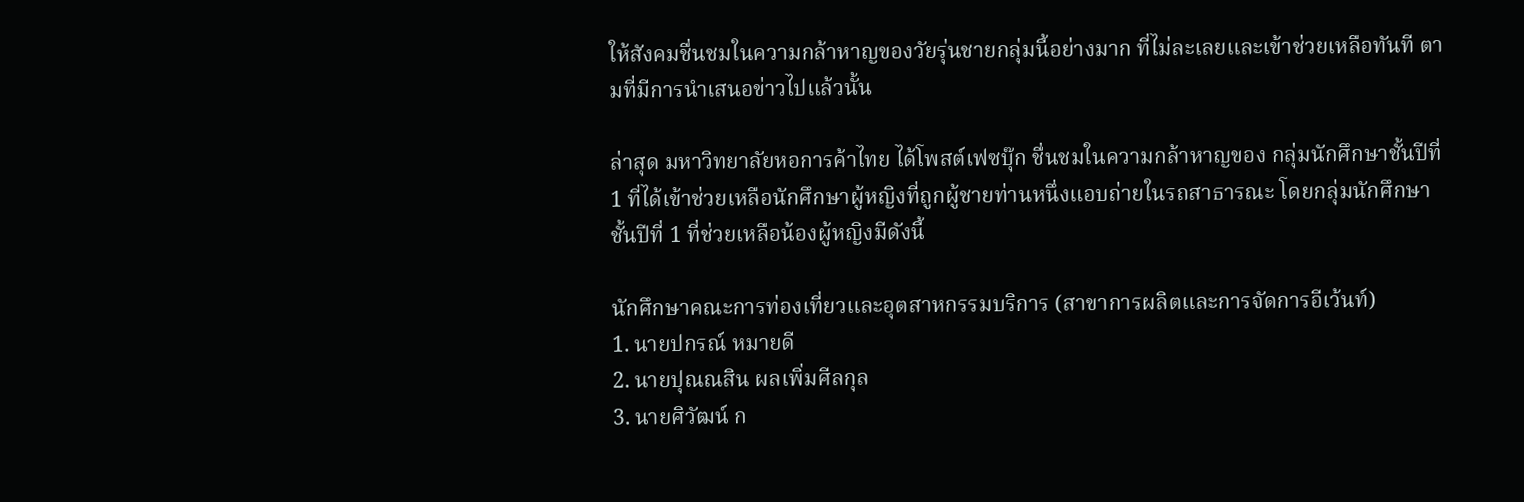ให้สังคมชื่นชมในความกล้าหาญของวัยรุ่นชายกลุ่มนี้อย่างมาก ที่ไม่ละเลยและเข้าช่วยเหลือทันที ตามที่มีการนำเสนอข่าวไปแล้วนั้น

ล่าสุด มหาวิทยาลัยหอการค้าไทย ได้โพสต์เฟซบุ๊ก ชื่นชมในความกล้าหาญของ กลุ่มนักศึกษาชั้นปีที่ 1 ที่ได้เข้าช่วยเหลือนักศึกษาผู้หญิงที่ถูกผู้ชายท่านหนึ่งแอบถ่ายในรถสาธารณะ โดยกลุ่มนักศึกษาชั้นปีที่ 1 ที่ช่วยเหลือน้องผู้หญิงมีดังนี้

นักศึกษาคณะการท่องเที่ยวและอุตสาหกรรมบริการ (สาขาการผลิตและการจัดการอีเว้นท์)
1. นายปกรณ์ หมายดี
2. นายปุณณสิน ผลเพิ่มศีลกุล
3. นายศิวัฒน์ ก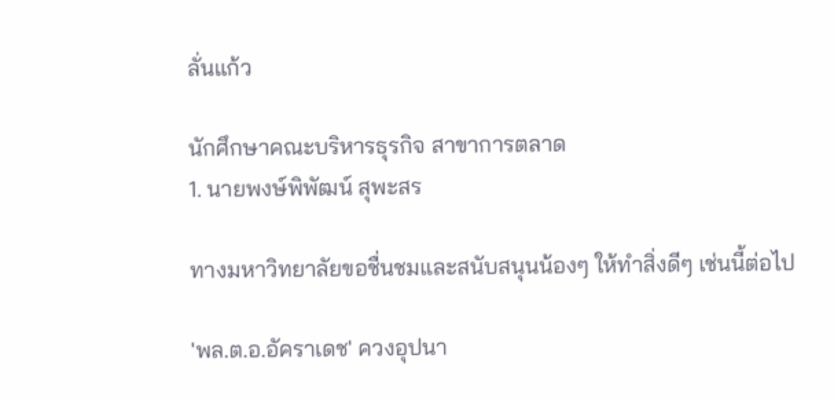ลั่นแก้ว

นักศึกษาคณะบริหารธุรกิจ สาขาการตลาด
1. นายพงษ์พิพัฒน์ สุพะสร

ทางมหาวิทยาลัยขอชื่นชมและสนับสนุนน้องๆ ให้ทำสิ่งดีๆ เช่นนี้ต่อไป

'พล.ต.อ.อัคราเดช' ควงอุปนา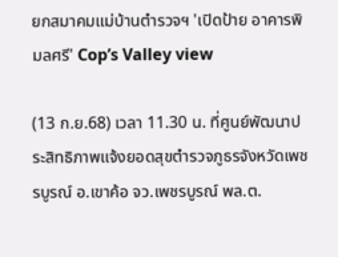ยกสมาคมแม่บ้านตำรวจฯ 'เปิดป้าย อาคารพิมลศรี' Cop’s Valley view

(13 ก.ย.68) เวลา 11.30 น. ที่ศูนย์พัฒนาประสิทธิภาพแจ้งยอดสุขตำรวจภูธรจังหวัดเพชรบูรณ์ อ.เขาค้อ จว.เพชรบูรณ์ พล.ต.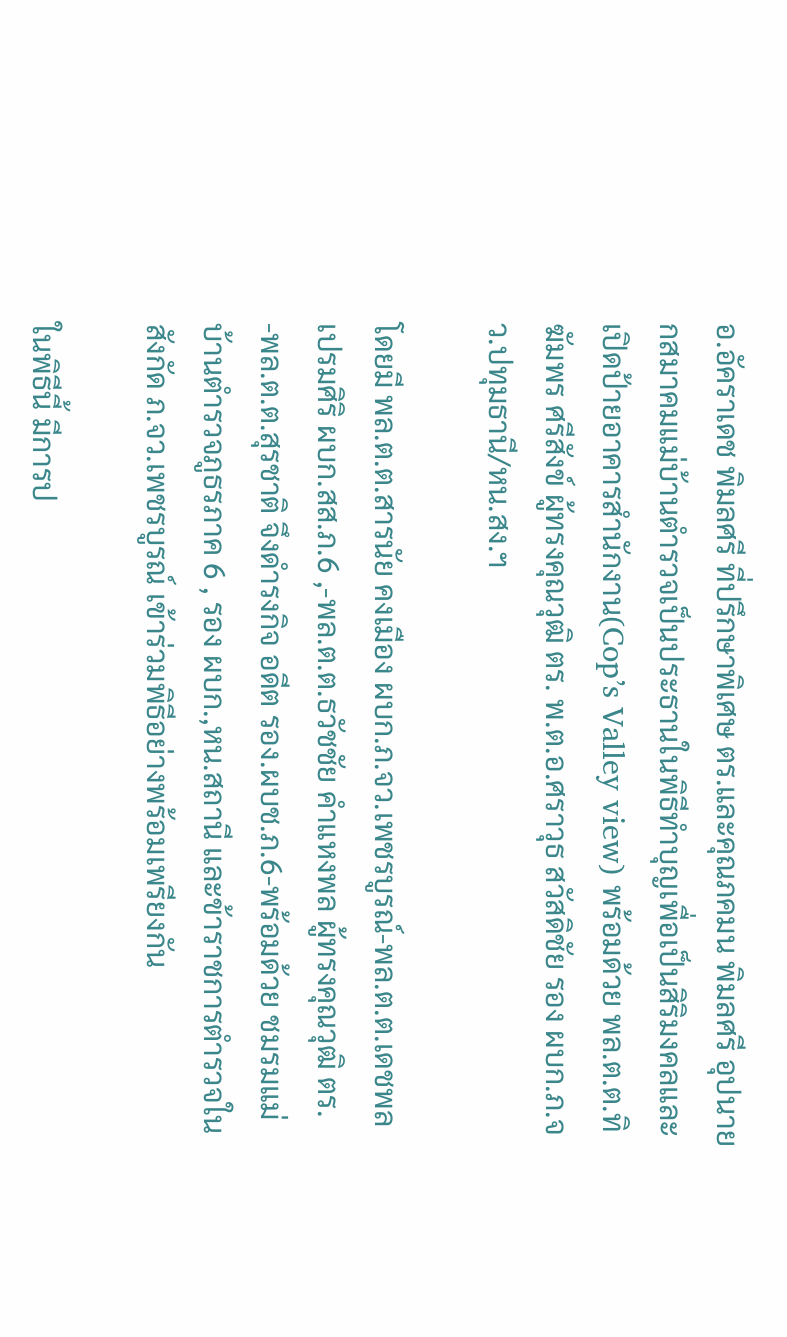อ.อัคราเดช พิมลศรี ที่ปรึกษาพิเศษ ตร.และคุณภคมน พิมลศรี อุปนายกสมาคมแม่บ้านตำรวจเป็นประธานในพิธีทำบุญเพื่อเป็นสิริมงคลและเปิดป้ายอาคารสำนักงาน(Cop’s Valley view) พร้อมด้วย พล.ต.ต.ทิฆัมพร ศรีสังข์ ผู้ทรงคุณวุฒิ ตร. พ.ต.อ.ศราวุธ สวัสดิชัย รอง ผบก.ภ.จว.ปทุมธานี/หน.สง.ฯ

โดยมี พล.ต.ต.สารนัย คงเมือง ผบก.ภ.จว.เพชรบูรณ์-พล.ต.ต.เดชพล เปรมศิริ ผบก.สส.ภ.6 ,-พล.ต.ต.ธวัชชัย คำแหงพล ผู้ทรงคุณวุฒิ ตร. -พล.ต.ต.สุรชาติ จึงดำรงกิจ อดีต รอง.ผบช.ภ.6-พร้อมด้วย ชมรมแม่บ้านตำรวจภูธรภาค 6 , รอง ผบก.,หน.สถานี และข้าราชการตำรวจในสังกัด ภ.จว.เพชรบูรณ์ เข้าร่วมพิธีอย่างพร้อมเพรียงกัน

ในพิธีนี้ มีการป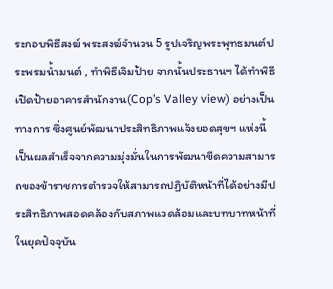ระกอบพิธีสงฆ์ พระสงฆ์จำนวน 5 รูปเจริญพระพุทธมนต์ประพรมน้ำมนต์ , ทำพิธีเจิมป้าย จากนั้นประธานฯ ได้ทำพิธีเปิดป้ายอาคารสำนักงาน(Cop’s Valley view) อย่างเป็นทางการ ซึ่งศูนย์พัฒนาประสิทธิภาพแจ้งยอดสุขฯ แห่งนี้ เป็นผลสำเร็จจากความมุ่งมั่นในการพัฒนาขีดความสามารถของข้าราชการตำรวจให้สามารถปฏิบัติหน้าที่ได้อย่างมีประสิทธิภาพสอดคล้องกับสภาพแวดล้อมและบทบาทหน้าที่ในยุคปัจจุบัน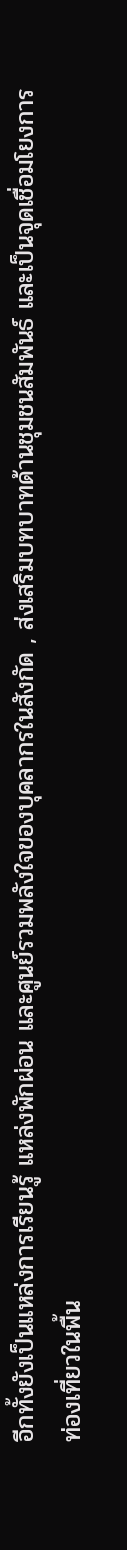อีกทั้งยังเป็นแหล่งการเรียนรู้ แหล่งพักผ่อน และศูนย์รวมพลังใจของบุคลากรในสังกัด , ส่งเสริมบทบาทด้านชุมชนสัมพันธ์ และเป็นจุดเชื่อมโยงการท่องเที่ยวในพื้น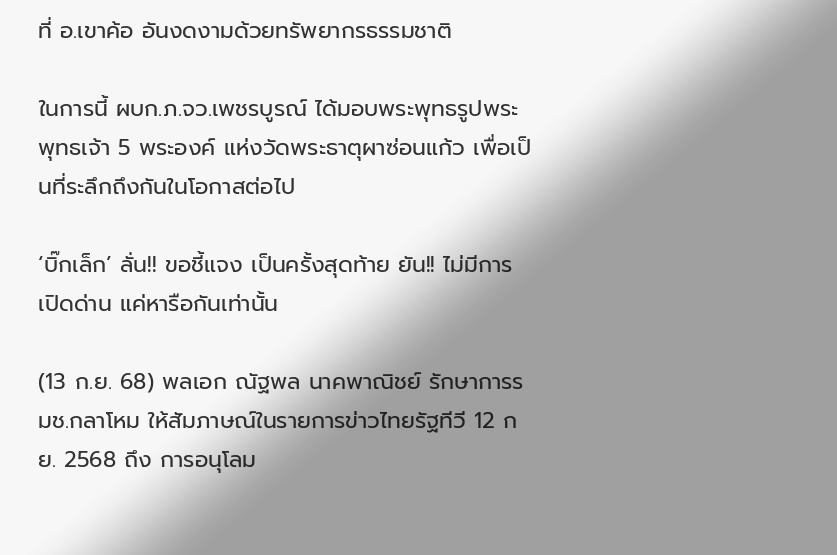ที่ อ.เขาค้อ อันงดงามด้วยทรัพยากรธรรมชาติ

ในการนี้ ผบก.ภ.จว.เพชรบูรณ์ ได้มอบพระพุทธรูปพระพุทธเจ้า 5 พระองค์ แห่งวัดพระธาตุผาซ่อนแก้ว เพื่อเป็นที่ระลึกถึงกันในโอกาสต่อไป

‘บิ๊กเล็ก’ ลั่น!! ขอชี้แจง เป็นครั้งสุดท้าย ยัน!! ไม่มีการเปิดด่าน แค่หารือกันเท่านั้น

(13 ก.ย. 68) พลเอก ณัฐพล นาคพาณิชย์ รักษาการรมช.กลาโหม ให้สัมภาษณ์ในรายการข่าวไทยรัฐทีวี 12 กย. 2568 ถึง การอนุโลม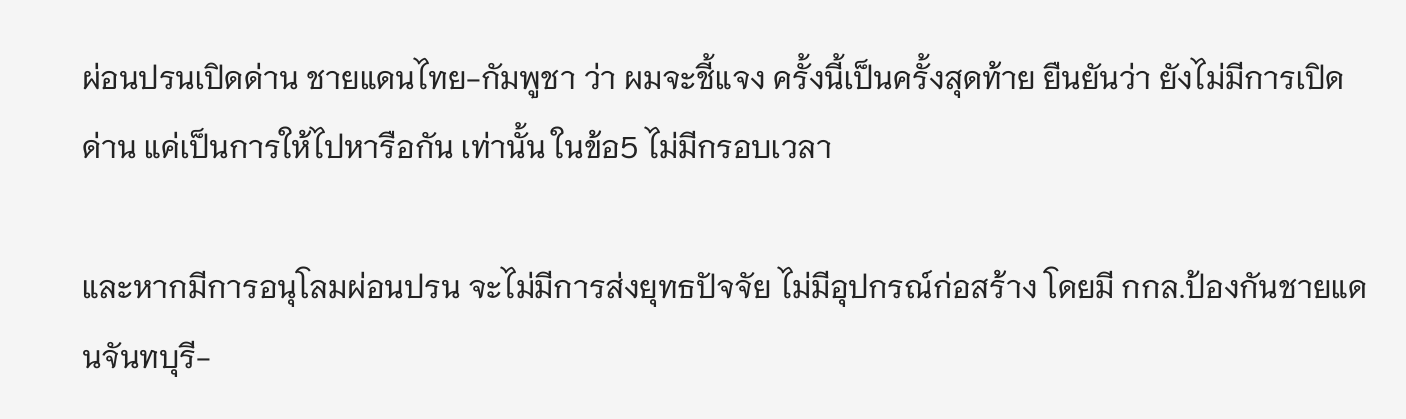ผ่อนปรนเปิดด่าน ชายแดนไทย-กัมพูชา ว่า ผมจะชี้แจง ครั้งนี้เป็นครั้งสุดท้าย ยืนยันว่า ยังไม่มีการเปิดด่าน แค่เป็นการให้ไปหารือกัน เท่านั้น ในข้อ5 ไม่มีกรอบเวลา

และหากมีการอนุโลมผ่อนปรน จะไม่มีการส่งยุทธปัจจัย ไม่มีอุปกรณ์ก่อสร้าง โดยมี กกล.ป้องกันชายแดนจันทบุรี-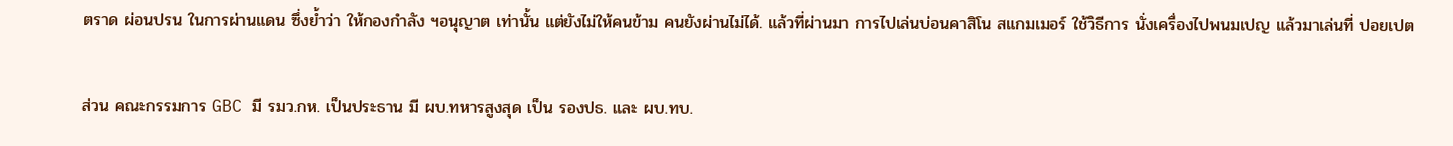ตราด ผ่อนปรน ในการผ่านแดน ซึ่งย้ำว่า ให้กองกำลัง ฯอนุญาต เท่านั้น แต่ยังไม่ให้คนข้าม คนยังผ่านไม่ได้. แล้วที่ผ่านมา การไปเล่นบ่อนคาสิโน สแกมเมอร์ ใช้วิธีการ นั่งเครื่องไปพนมเปญ แล้วมาเล่นที่ ปอยเปต

ส่วน คณะกรรมการ GBC มี รมว.กห. เป็นประธาน มี ผบ.ทหารสูงสุด เป็น รองปธ. และ ผบ.ทบ.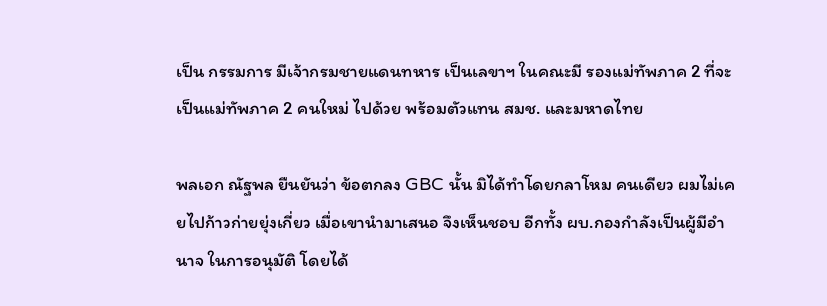เป็น กรรมการ มีเจ้ากรมชายแดนทหาร เป็นเลขาฯ ในคณะมี รองแม่ทัพภาค 2 ที่จะเป็นแม่ทัพภาค 2 คนใหม่ ไปด้วย พร้อมตัวแทน สมช. และมหาดไทย

พลเอก ณัฐพล ยืนยันว่า ข้อตกลง GBC นั้น มิได้ทำโดยกลาโหม คนเดียว ผมไม่เคยไปก้าวก่ายยุ่งเกี่ยว เมื่อเขานำมาเสนอ จึงเห็นชอบ อีกทั้ง ผบ.กองกำลังเป็นผู้มีอำนาจ ในการอนุมัติ โดยได้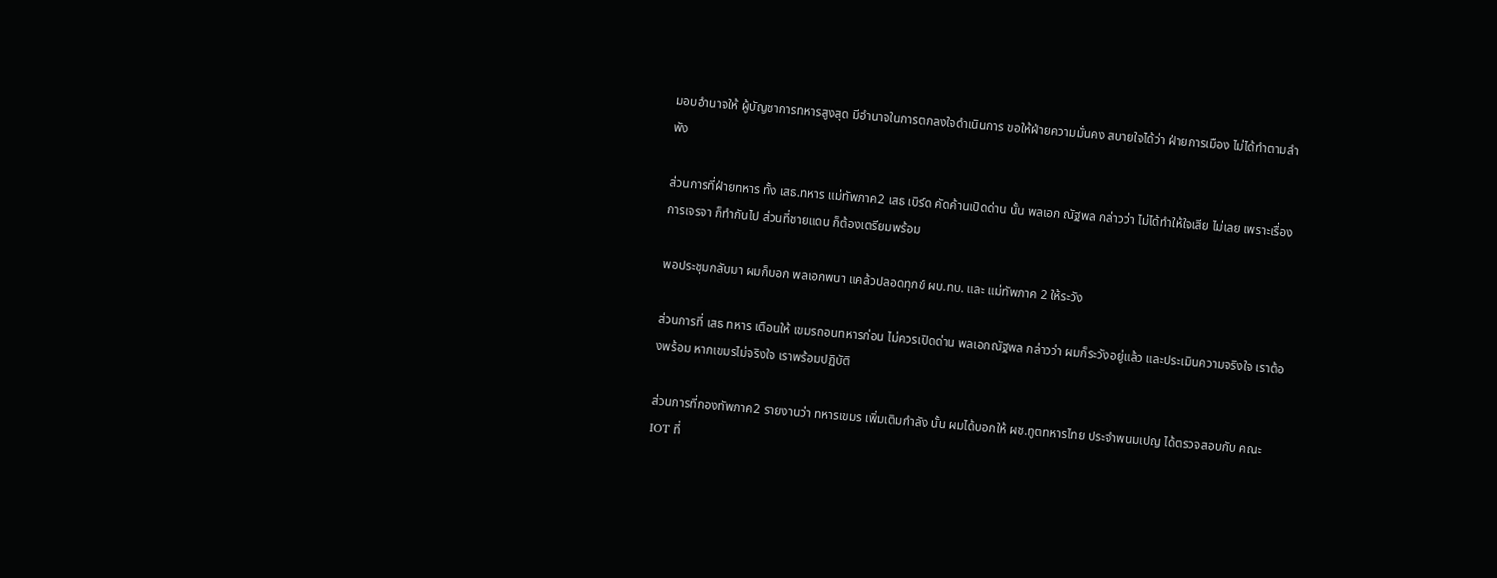มอบอำนาจให้ ผู้บัญชาการทหารสูงสุด มีอำนาจในการตกลงใจดำเนินการ ขอให้ฝ่ายความมั่นคง สบายใจได้ว่า ฝ่ายการเมือง ไม่ได้ทำตามลำพัง

ส่วนการที่ฝ่ายทหาร ทั้ง เสธ.ทหาร แม่ทัพภาค2 เสธ เบิร์ด คัดค้านเปิดด่าน นั้น พลเอก ณัฐพล กล่าวว่า ไม่ได้ทำให้ใจเสีย ไม่เลย เพราะเรื่องการเจรจา ก็ทำกันไป ส่วนที่ชายแดน ก็ต้องเตรียมพร้อม

พอประชุมกลับมา ผมก็บอก พลเอกพนา แคล้วปลอดทุกข์ ผบ.ทบ. และ แม่ทัพภาค 2 ให้ระวัง

ส่วนการที่ เสธ ทหาร เตือนให้ เขมรถอนทหารก่อน ไม่ควรเปิดด่าน พลเอกณัฐพล กล่าวว่า ผมก็ระวังอยู่แล้ว และประเมินความจริงใจ เราต้องพร้อม หากเขมรไม่จริงใจ เราพร้อมปฏิบัติ

ส่วนการที่กองทัพภาค2 รายงานว่า ทหารเขมร เพิ่มเติมกำลัง นั้น ผมได้บอกให้ ผช.ทูตทหารไทย ประจำพนมเปญ ได้ตรวจสอบกับ คณะ IOT ที่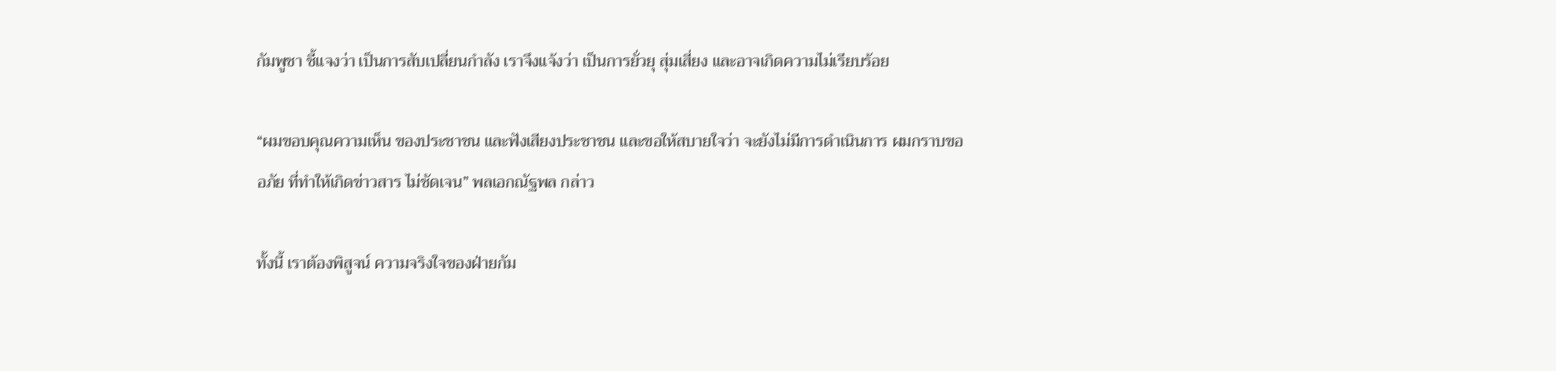กัมพูชา ชี้แจงว่า เป็นการสับเปลี่ยนกำลัง เราจึงแจ้งว่า เป็นการยั่วยุ สุ่มเสี่ยง และอาจเกิดความไม่เรียบร้อย

“ผมขอบคุณความเห็น ของประชาชน และฟังเสียงประชาชน และขอให้สบายใจว่า จะยังไม่มีการดำเนินการ ผมกราบขออภัย ที่ทำให้เกิดข่าวสาร ไม่ชัดเจน” พลเอกณัฐพล กล่าว

ทั้งนี้ เราต้องพิสูจน์ ความจริงใจของฝ่ายกัม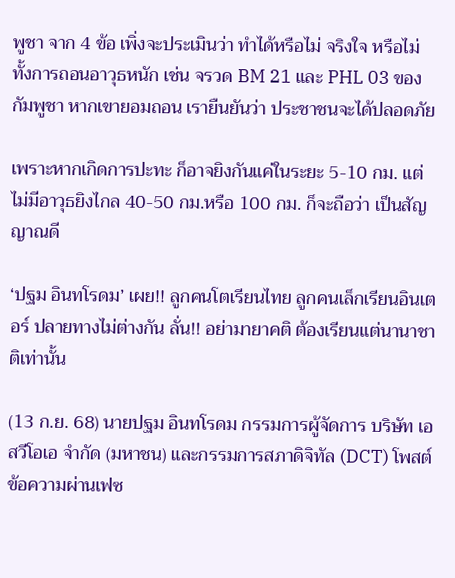พูชา จาก 4 ข้อ เพิ่งจะประเมินว่า ทำได้หรือไม่ จริงใจ หรือไม่ ทั้งการถอนอาวุธหนัก เช่น จรวด BM 21 และ PHL 03 ของกัมพูชา หากเขายอมถอน เรายืนยันว่า ประชาชนจะได้ปลอดภัย

เพราะหากเกิดการปะทะ ก็อาจยิงกันแค่ในระยะ 5-10 กม. แต่ไม่มีอาวุธยิงไกล 40-50 กม.หรือ 100 กม. ก็จะถือว่า เป็นสัญญาณดี

‘ปฐม อินทโรดม’ เผย!! ลูกคนโตเรียนไทย ลูกคนเล็กเรียนอินเตอร์ ปลายทางไม่ต่างกัน ลั่น!! อย่ามายาคติ ต้องเรียนแต่นานาชาติเท่านั้น

(13 ก.ย. 68) นายปฐม อินทโรดม กรรมการผู้จัดการ บริษัท เอสวีโอเอ จำกัด (มหาชน) และกรรมการสภาดิจิทัล (DCT) โพสต์ข้อความผ่านเฟซ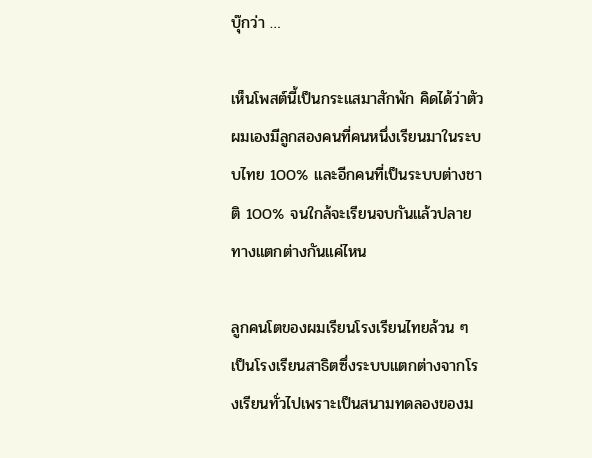บุ๊กว่า …

เห็นโพสต์นี้เป็นกระแสมาสักพัก คิดได้ว่าตัวผมเองมีลูกสองคนที่คนหนึ่งเรียนมาในระบบไทย 100% และอีกคนที่เป็นระบบต่างชาติ 100% จนใกล้จะเรียนจบกันแล้วปลายทางแตกต่างกันแค่ไหน

ลูกคนโตของผมเรียนโรงเรียนไทยล้วน ๆ เป็นโรงเรียนสาธิตซึ่งระบบแตกต่างจากโรงเรียนทั่วไปเพราะเป็นสนามทดลองของม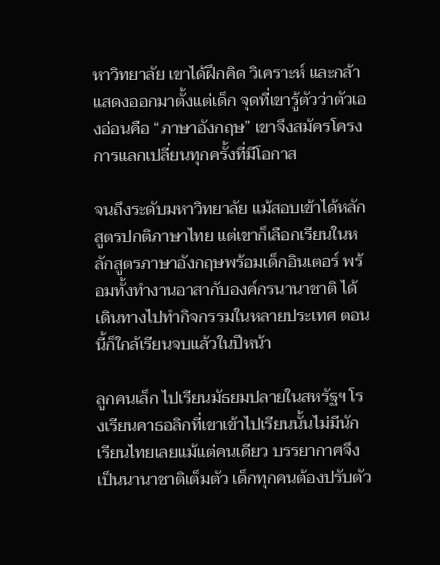หาวิทยาลัย เขาได้ฝึกคิด วิเคราะห์ และกล้าแสดงออกมาตั้งแต่เด็ก จุดที่เขารู้ตัวว่าตัวเองอ่อนคือ “ภาษาอังกฤษ” เขาจึงสมัครโครงการแลกเปลี่ยนทุกครั้งที่มีโอกาส

จนถึงระดับมหาวิทยาลัย แม้สอบเข้าได้หลักสูตรปกติภาษาไทย แต่เขาก็เลือกเรียนในหลักสูตรภาษาอังกฤษพร้อมเด็กอินเตอร์ พร้อมทั้งทำงานอาสากับองค์กรนานาชาติ ได้เดินทางไปทำกิจกรรมในหลายประเทศ ตอนนี้ก็ใกล้เรียนจบแล้วในปีหน้า

ลูกคนเล็ก ไปเรียนมัธยมปลายในสหรัฐฯ โรงเรียนคาธอลิกที่เขาเข้าไปเรียนนั้นไม่มีนักเรียนไทยเลยแม้แต่คนเดียว บรรยากาศจึงเป็นนานาชาติเต็มตัว เด็กทุกคนต้องปรับตัว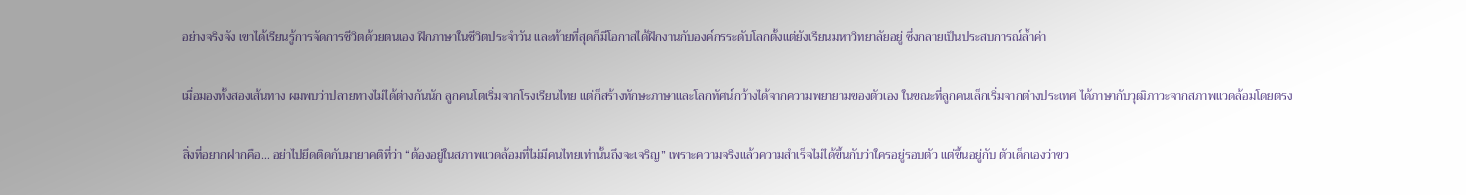อย่างจริงจัง เขาได้เรียนรู้การจัดการชีวิตด้วยตนเอง ฝึกภาษาในชีวิตประจำวัน และท้ายที่สุดก็มีโอกาสได้ฝึกงานกับองค์กรระดับโลกตั้งแต่ยังเรียนมหาวิทยาลัยอยู่ ซึ่งกลายเป็นประสบการณ์ล้ำค่า

เมื่อมองทั้งสองเส้นทาง ผมพบว่าปลายทางไม่ได้ต่างกันนัก ลูกคนโตเริ่มจากโรงเรียนไทย แต่ก็สร้างทักษะภาษาและโลกทัศน์กว้างได้จากความพยายามของตัวเอง ในขณะที่ลูกคนเล็กเริ่มจากต่างประเทศ ได้ภาษากับวุฒิภาวะจากสภาพแวดล้อมโดยตรง

สิ่งที่อยากฝากคือ… อย่าไปยึดติดกับมายาคติที่ว่า “ต้องอยู่ในสภาพแวดล้อมที่ไม่มีคนไทยเท่านั้นถึงจะเจริญ” เพราะความจริงแล้วความสำเร็จไม่ได้ขึ้นกับว่าใครอยู่รอบตัว แต่ขึ้นอยู่กับ ตัวเด็กเองว่าขว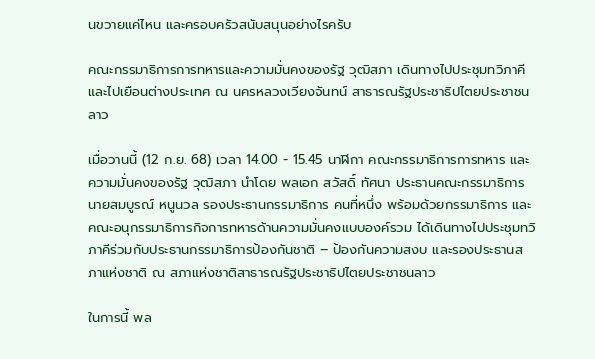นขวายแค่ไหน และครอบครัวสนับสนุนอย่างไรครับ

คณะกรรมาธิการการทหารและความมั่นคงของรัฐ วุฒิสภา เดินทางไปประชุมทวิภาคีและไปเยือนต่างประเทศ ณ นครหลวงเวียงจันทน์ สาธารณรัฐประชาธิปไตยประชาชนลาว

เมื่อวานนี้ (12 ก.ย. 68) เวลา 14.00 - 15.45 นาฬิกา คณะกรรมาธิการการทหาร และความมั่นคงของรัฐ วุฒิสภา นำโดย พลเอก สวัสดิ์ ทัศนา ประธานคณะกรรมาธิการ นายสมบูรณ์ หนูนวล รองประธานกรรมาธิการ คนที่หนึ่ง พร้อมด้วยกรรมาธิการ และคณะอนุกรรมาธิการกิจการทหารด้านความมั่นคงแบบองค์รวม ได้เดินทางไปประชุมทวิภาคีร่วมกับประธานกรรมาธิการป้องกันชาติ – ป้องกันความสงบ และรองประธานสภาแห่งชาติ ณ สภาแห่งชาติสาธารณรัฐประชาธิปไตยประชาชนลาว

ในการนี้ พล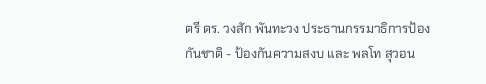ตรี ดร. วงสัก พันทะวง ประธานกรรมาธิการป้องกันชาติ - ป้องกันความสงบ และ พลโท สุวอน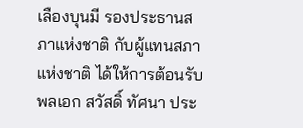เลืองบุนมี รองประธานสภาแห่งชาติ กับผู้แทนสภาแห่งชาติ ได้ให้การต้อนรับพลเอก สวัสดิ์ ทัศนา ประ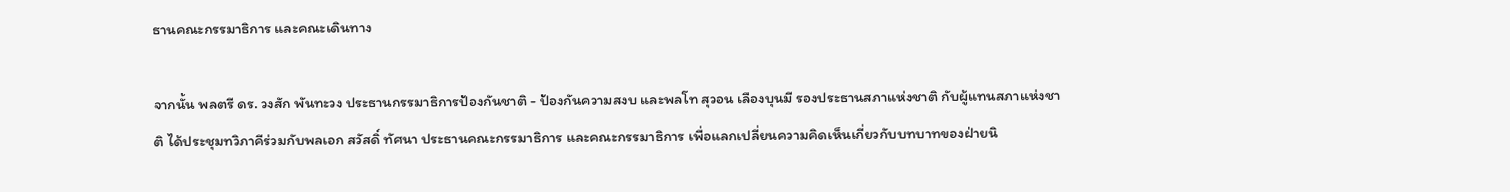ธานคณะกรรมาธิการ และคณะเดินทาง

จากนั้น พลตรี ดร. วงสัก พันทะวง ประธานกรรมาธิการป้องกันชาติ - ป้องกันความสงบ และพลโท สุวอน เลืองบุนมี รองประธานสภาแห่งชาติ กับผู้แทนสภาแห่งชาติ ได้ประชุมทวิภาคีร่วมกับพลเอก สวัสดิ์ ทัศนา ประธานคณะกรรมาธิการ และคณะกรรมาธิการ เพื่อแลกเปลี่ยนความคิดเห็นเกี่ยวกับบทบาทของฝ่ายนิ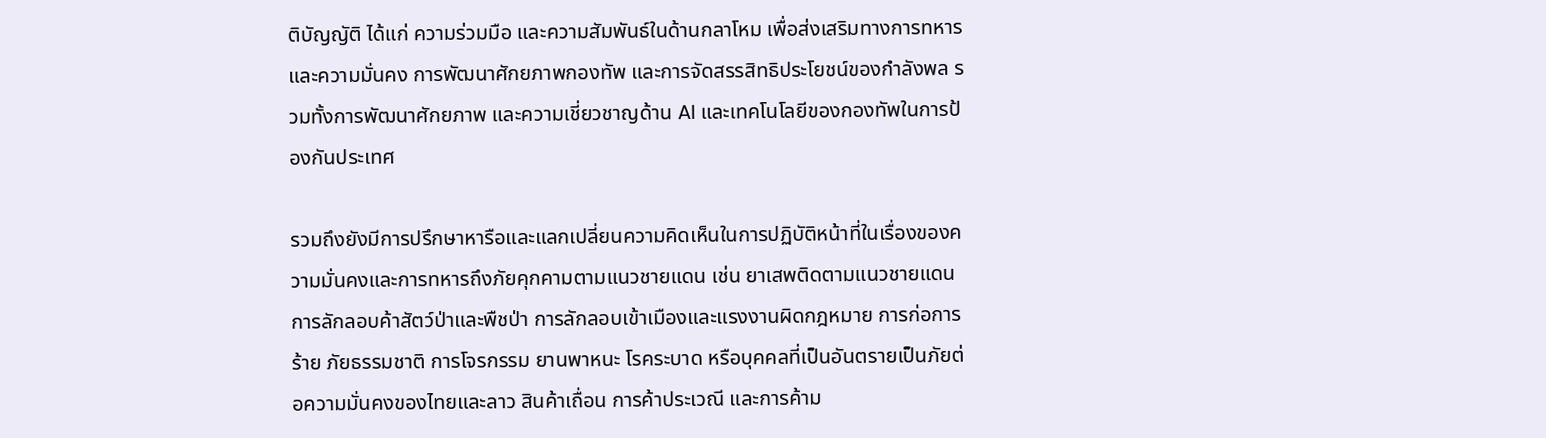ติบัญญัติ ได้แก่ ความร่วมมือ และความสัมพันธ์ในด้านกลาโหม เพื่อส่งเสริมทางการทหาร และความมั่นคง การพัฒนาศักยภาพกองทัพ และการจัดสรรสิทธิประโยชน์ของกำลังพล รวมทั้งการพัฒนาศักยภาพ และความเชี่ยวชาญด้าน AI และเทคโนโลยีของกองทัพในการป้องกันประเทศ

รวมถึงยังมีการปรึกษาหารือและแลกเปลี่ยนความคิดเห็นในการปฏิบัติหน้าที่ในเรื่องของความมั่นคงและการทหารถึงภัยคุกคามตามแนวชายแดน เช่น ยาเสพติดตามแนวชายแดน การลักลอบค้าสัตว์ป่าและพืชป่า การลักลอบเข้าเมืองและแรงงานผิดกฎหมาย การก่อการร้าย ภัยธรรมชาติ การโจรกรรม ยานพาหนะ โรคระบาด หรือบุคคลที่เป็นอันตรายเป็นภัยต่อความมั่นคงของไทยและลาว สินค้าเถื่อน การค้าประเวณี และการค้าม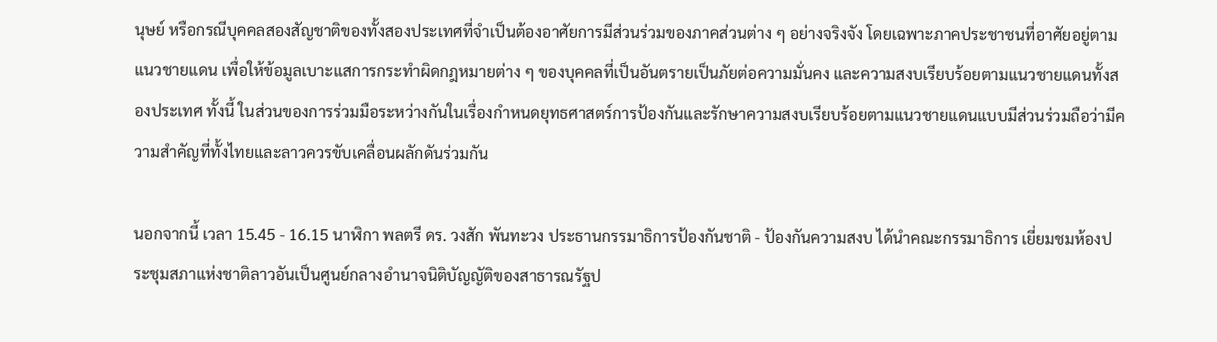นุษย์ หรือกรณีบุคคลสองสัญชาติของทั้งสองประเทศที่จำเป็นต้องอาศัยการมีส่วนร่วมของภาคส่วนต่าง ๆ อย่างจริงจัง โดยเฉพาะภาคประชาชนที่อาศัยอยู่ตามแนวชายแดน เพื่อให้ข้อมูลเบาะแสการกระทำผิดกฎหมายต่าง ๆ ของบุคคลที่เป็นอันตรายเป็นภัยต่อความมั่นคง และความสงบเรียบร้อยตามแนวชายแดนทั้งสองประเทศ ทั้งนี้ ในส่วนของการร่วมมือระหว่างกันในเรื่องกำหนดยุทธศาสตร์การป้องกันและรักษาความสงบเรียบร้อยตามแนวชายแดนแบบมีส่วนร่วมถือว่ามีความสำคัญที่ทั้งไทยและลาวควรขับเคลื่อนผลักดันร่วมกัน

นอกจากนี้ เวลา 15.45 - 16.15 นาฬิกา พลตรี ดร. วงสัก พันทะวง ประธานกรรมาธิการป้องกันชาติ - ป้องกันความสงบ ได้นำคณะกรรมาธิการ เยี่ยมชมห้องประชุมสภาแห่งชาติลาวอันเป็นศูนย์กลางอำนาจนิติบัญญัติของสาธารณรัฐป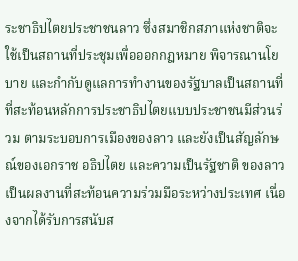ระชาธิปไตยประชาชนลาว ซึ่งสมาชิกสภาแห่งชาติจะใช้เป็นสถานที่ประชุมเพื่อออกกฎหมาย พิจารณานโยบาย และกำกับดูแลการทำงานของรัฐบาลเป็นสถานที่ที่สะท้อนหลักการประชาธิปไตยแบบประชาชนมีส่วนร่วม ตามระบอบการเมืองของลาว และยังเป็นสัญลักษณ์ของเอกราช อธิปไตย และความเป็นรัฐชาติ ของลาวเป็นผลงานที่สะท้อนความร่วมมือระหว่างประเทศ เนื่องจากได้รับการสนับส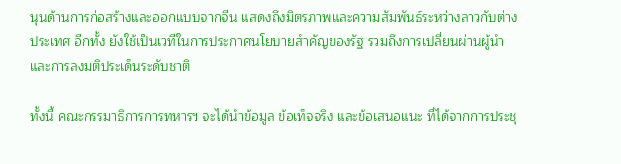นุนด้านการก่อสร้างและออกแบบจากจีน แสดงถึงมิตรภาพและความสัมพันธ์ระหว่างลาวกับต่างประเทศ อีกทั้ง ยังใช้เป็นเวทีในการประกาศนโยบายสำคัญของรัฐ รวมถึงการเปลี่ยนผ่านผู้นำและการลงมติประเด็นระดับชาติ

ทั้งนี้ คณะกรรมาธิการการทหารฯ จะได้นำข้อมูล ข้อเท็จจริง และข้อเสนอแนะ ที่ได้จากการประชุ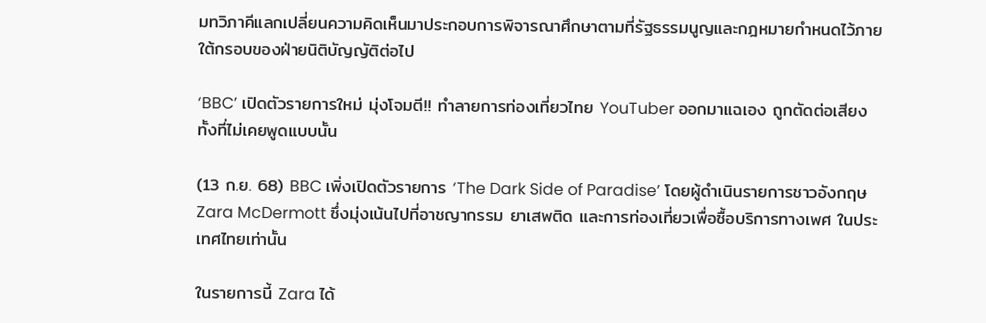มทวิภาคีแลกเปลี่ยนความคิดเห็นมาประกอบการพิจารณาศึกษาตามที่รัฐธรรมนูญและกฎหมายกำหนดไว้ภายใต้กรอบของฝ่ายนิติบัญญัติต่อไป

‘BBC’ เปิดตัวรายการใหม่ มุ่งโจมตี!! ทำลายการท่องเที่ยวไทย YouTuber ออกมาแฉเอง ถูกตัดต่อเสียง ทั้งที่ไม่เคยพูดแบบนั้น

(13 ก.ย. 68) BBC เพิ่งเปิดตัวรายการ ‘The Dark Side of Paradise’ โดยผู้ดำเนินรายการชาวอังกฤษ Zara McDermott ซึ่งมุ่งเน้นไปที่อาชญากรรม ยาเสพติด และการท่องเที่ยวเพื่อซื้อบริการทางเพศ ในประเทศไทยเท่านั้น

ในรายการนี้ Zara ได้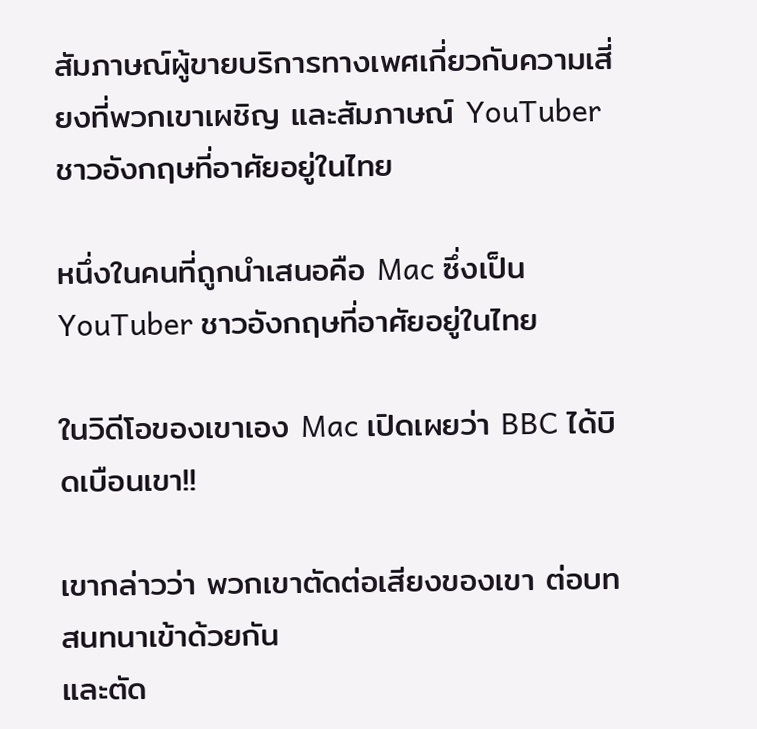สัมภาษณ์ผู้ขายบริการทางเพศเกี่ยวกับความเสี่ยงที่พวกเขาเผชิญ และสัมภาษณ์ YouTuber ชาวอังกฤษที่อาศัยอยู่ในไทย

หนึ่งในคนที่ถูกนำเสนอคือ Mac ซึ่งเป็นYouTuber ชาวอังกฤษที่อาศัยอยู่ในไทย

ในวิดีโอของเขาเอง Mac เปิดเผยว่า BBC ได้บิดเบือนเขา!!

เขากล่าวว่า พวกเขาตัดต่อเสียงของเขา ต่อบทสนทนาเข้าด้วยกัน
และตัด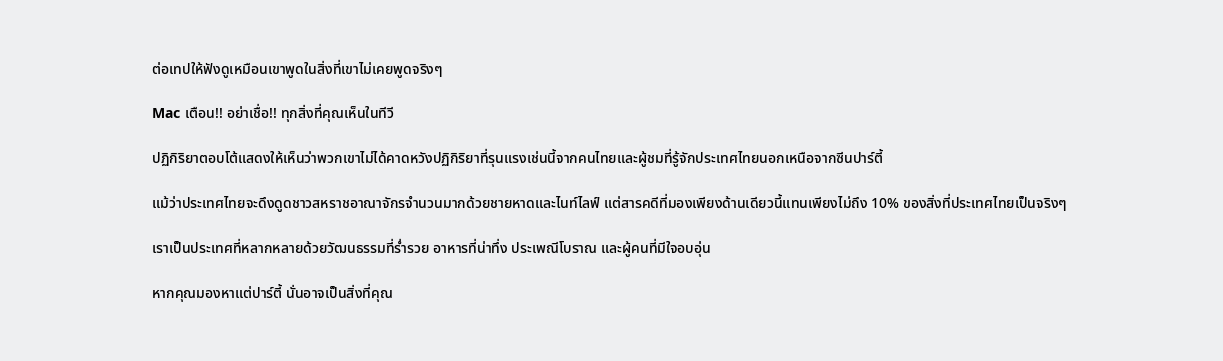ต่อเทปให้ฟังดูเหมือนเขาพูดในสิ่งที่เขาไม่เคยพูดจริงๆ

Mac เตือน!! อย่าเชื่อ!! ทุกสิ่งที่คุณเห็นในทีวี

ปฏิกิริยาตอบโต้แสดงให้เห็นว่าพวกเขาไม่ได้คาดหวังปฏิกิริยาที่รุนแรงเช่นนี้จากคนไทยและผู้ชมที่รู้จักประเทศไทยนอกเหนือจากซีนปาร์ตี้

แม้ว่าประเทศไทยจะดึงดูดชาวสหราชอาณาจักรจำนวนมากด้วยชายหาดและไนท์ไลฟ์ แต่สารคดีที่มองเพียงด้านเดียวนี้แทนเพียงไม่ถึง 10% ของสิ่งที่ประเทศไทยเป็นจริงๆ

เราเป็นประเทศที่หลากหลายด้วยวัฒนธรรมที่ร่ำรวย อาหารที่น่าทึ่ง ประเพณีโบราณ และผู้คนที่มีใจอบอุ่น

หากคุณมองหาแต่ปาร์ตี้ นั่นอาจเป็นสิ่งที่คุณ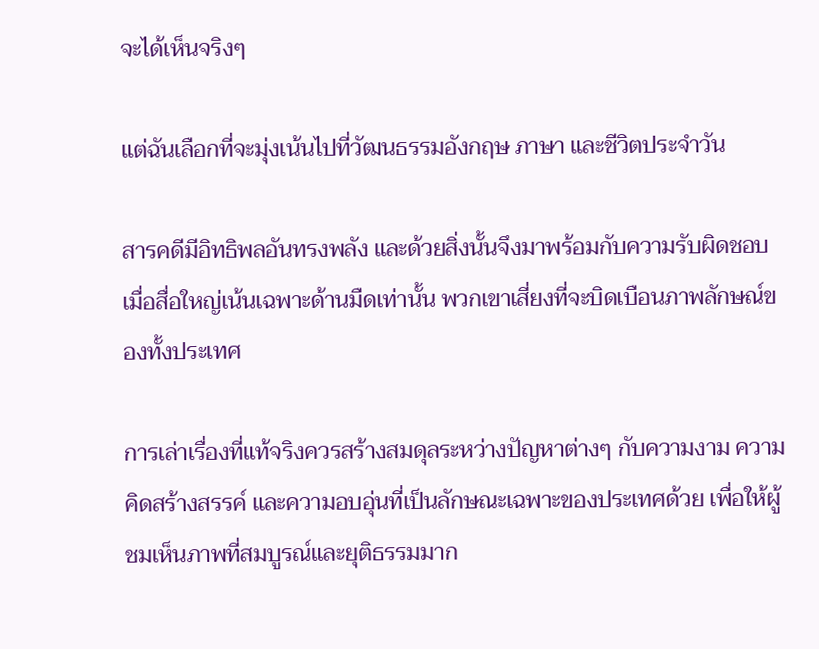จะได้เห็นจริงๆ

แต่ฉันเลือกที่จะมุ่งเน้นไปที่วัฒนธรรมอังกฤษ ภาษา และชีวิตประจำวัน

สารคดีมีอิทธิพลอันทรงพลัง และด้วยสิ่งนั้นจึงมาพร้อมกับความรับผิดชอบ เมื่อสื่อใหญ่เน้นเฉพาะด้านมืดเท่านั้น พวกเขาเสี่ยงที่จะบิดเบือนภาพลักษณ์ของทั้งประเทศ

การเล่าเรื่องที่แท้จริงควรสร้างสมดุลระหว่างปัญหาต่างๆ กับความงาม ความคิดสร้างสรรค์ และความอบอุ่นที่เป็นลักษณะเฉพาะของประเทศด้วย เพื่อให้ผู้ชมเห็นภาพที่สมบูรณ์และยุติธรรมมาก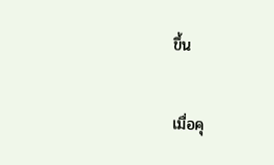ขึ้น

เมื่อคุ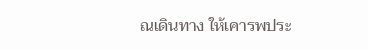ณเดินทาง ให้เคารพประ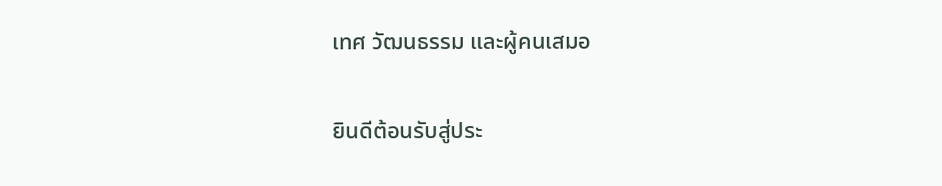เทศ วัฒนธรรม และผู้คนเสมอ

ยินดีต้อนรับสู่ประ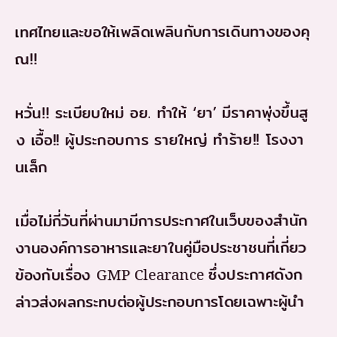เทศไทยและขอให้เพลิดเพลินกับการเดินทางของคุณ!!

หวั่น!! ระเบียบใหม่ อย. ทำให้ ‘ยา’ มีราคาพุ่งขึ้นสูง เอื้อ!! ผู้ประกอบการ รายใหญ่ ทำร้าย!! โรงงานเล็ก

เมื่อไม่กี่วันที่ผ่านมามีการประกาศในเว็บของสำนักงานองค์การอาหารและยาในคู่มือประชาชนที่เกี่ยวข้องกับเรื่อง GMP Clearance ซึ่งประกาศดังกล่าวส่งผลกระทบต่อผู้ประกอบการโดยเฉพาะผู้นำ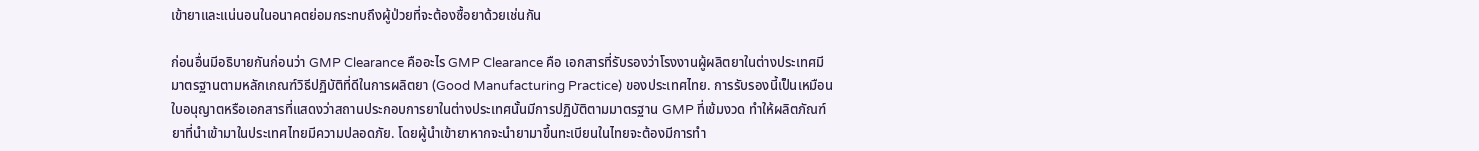เข้ายาและแน่นอนในอนาคตย่อมกระทบถึงผู้ป่วยที่จะต้องซื้อยาด้วยเช่นกัน

ก่อนอื่นมีอธิบายกันก่อนว่า GMP Clearance คืออะไร GMP Clearance คือ เอกสารที่รับรองว่าโรงงานผู้ผลิตยาในต่างประเทศมีมาตรฐานตามหลักเกณฑ์วิธีปฏิบัติที่ดีในการผลิตยา (Good Manufacturing Practice) ของประเทศไทย. การรับรองนี้เป็นเหมือนใบอนุญาตหรือเอกสารที่แสดงว่าสถานประกอบการยาในต่างประเทศนั้นมีการปฏิบัติตามมาตรฐาน GMP ที่เข้มงวด ทำให้ผลิตภัณฑ์ยาที่นำเข้ามาในประเทศไทยมีความปลอดภัย. โดยผู้นำเข้ายาหากจะนำยามาขึ้นทะเบียนในไทยจะต้องมีการทำ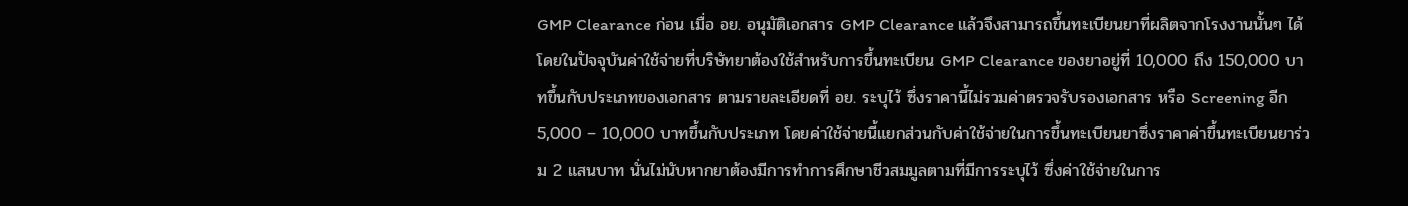GMP Clearance ก่อน เมื่อ อย. อนุมัติเอกสาร GMP Clearance แล้วจึงสามารถขึ้นทะเบียนยาที่ผลิตจากโรงงานนั้นๆ ได้ โดยในปัจจุบันค่าใช้จ่ายที่บริษัทยาต้องใช้สำหรับการขึ้นทะเบียน GMP Clearance ของยาอยู่ที่ 10,000 ถึง 150,000 บาทขึ้นกับประเภทของเอกสาร ตามรายละเอียดที่ อย. ระบุไว้ ซึ่งราคานี้ไม่รวมค่าตรวจรับรองเอกสาร หรือ Screening อีก 5,000 – 10,000 บาทขึ้นกับประเภท โดยค่าใช้จ่ายนี้แยกส่วนกับค่าใช้จ่ายในการขึ้นทะเบียนยาซึ่งราคาค่าขึ้นทะเบียนยาร่วม 2 แสนบาท นั่นไม่นับหากยาต้องมีการทำการศึกษาชีวสมมูลตามที่มีการระบุไว้ ซึ่งค่าใช้จ่ายในการ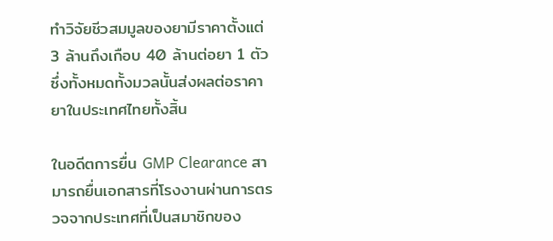ทำวิจัยชีวสมมูลของยามีราคาตั้งแต่ 3 ล้านถึงเกือบ 40 ล้านต่อยา 1 ตัว ซึ่งทั้งหมดทั้งมวลนั้นส่งผลต่อราคายาในประเทศไทยทั้งสิ้น

ในอดีตการยื่น GMP Clearance สามารถยื่นเอกสารที่โรงงานผ่านการตรวจจากประเทศที่เป็นสมาชิกของ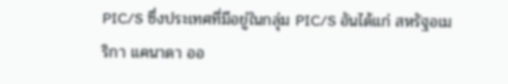PIC/S ซึ่งประเทศที่มีอยู่ในกลุ่ม PIC/S อันได้แก่ สหรัฐอเมริกา แคนาดา ออ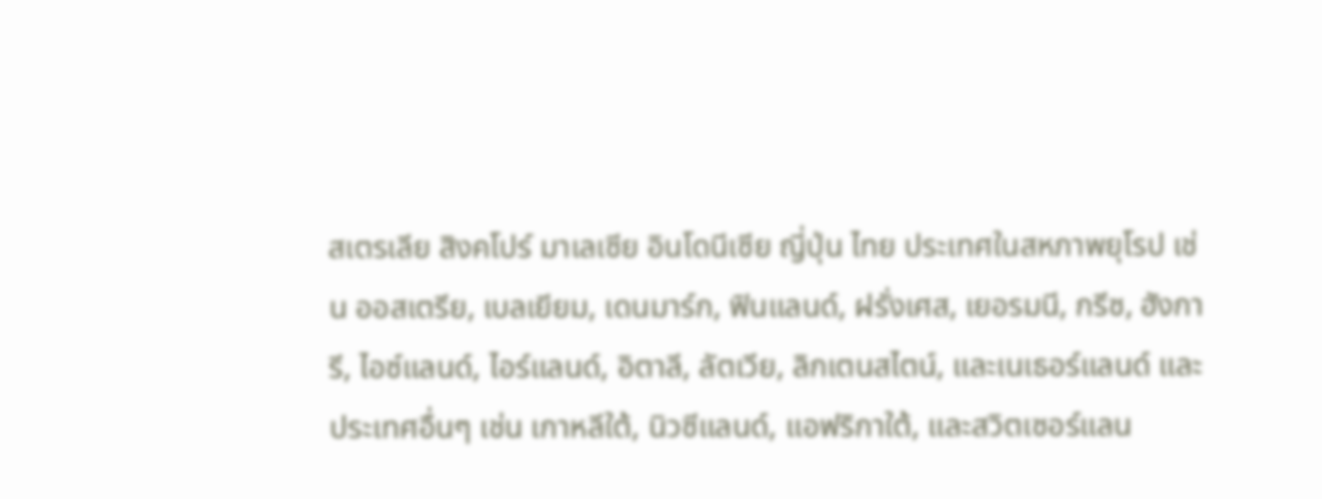สเตรเลีย สิงคโปร์ มาเลเซีย อินโดนีเซีย ญี่ปุ่น ไทย ประเทศในสหภาพยุโรป เช่น ออสเตรีย, เบลเยียม, เดนมาร์ก, ฟินแลนด์, ฝรั่งเศส, เยอรมนี, กรีซ, ฮังการี, ไอซ์แลนด์, ไอร์แลนด์, อิตาลี, ลัตเวีย, ลิกเตนสไตน์, และเนเธอร์แลนด์ และ ประเทศอื่นๆ เช่น เกาหลีใต้, นิวซีแลนด์, แอฟริกาใต้, และสวิตเซอร์แลน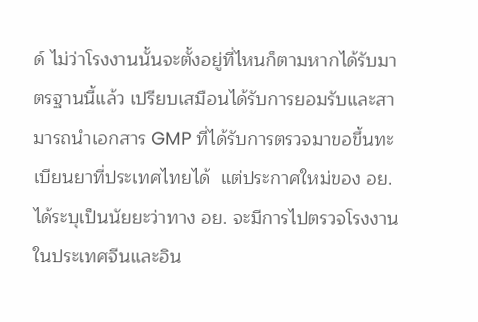ด์ ไม่ว่าโรงงานนั้นจะตั้งอยู่ที่ไหนก็ตามหากได้รับมาตรฐานนี้แล้ว เปรียบเสมือนได้รับการยอมรับและสามารถนำเอกสาร GMP ที่ได้รับการตรวจมาขอขึ้นทะเบียนยาที่ประเทศไทยได้  แต่ประกาศใหม่ของ อย. ได้ระบุเป็นนัยยะว่าทาง อย. จะมีการไปตรวจโรงงานในประเทศจีนและอิน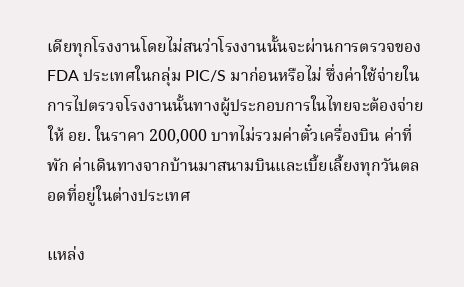เดียทุกโรงงานโดยไม่สนว่าโรงงานนั้นจะผ่านการตรวจของ FDA ประเทศในกลุ่ม PIC/S มาก่อนหรือไม่ ซึ่งค่าใช้จ่ายในการไปตรวจโรงงานนั้นทางผู้ประกอบการในไทยจะต้องจ่ายให้ อย. ในราคา 200,000 บาทไม่รวมค่าตั๋วเครื่องบิน ค่าที่พัก ค่าเดินทางจากบ้านมาสนามบินและเบี้ยเลี้ยงทุกวันตลอดที่อยู่ในต่างประเทศ

แหล่ง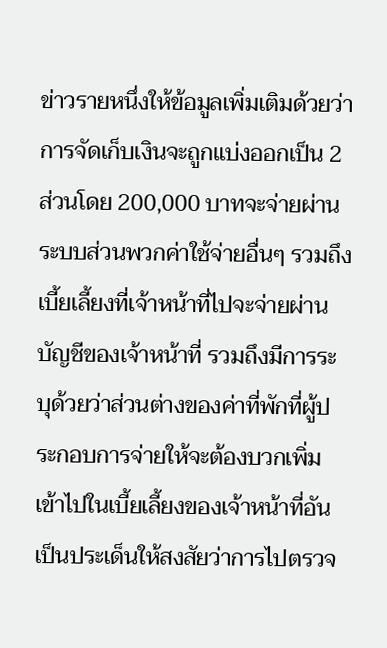ข่าวรายหนึ่งให้ข้อมูลเพิ่มเติมด้วยว่าการจัดเก็บเงินจะถูกแบ่งออกเป็น 2 ส่วนโดย 200,000 บาทจะจ่ายผ่านระบบส่วนพวกค่าใช้จ่ายอื่นๆ รวมถึงเบี้ยเลี้ยงที่เจ้าหน้าที่ไปจะจ่ายผ่านบัญชีของเจ้าหน้าที่ รวมถึงมีการระบุด้วยว่าส่วนต่างของค่าที่พักที่ผู้ประกอบการจ่ายให้จะต้องบวกเพิ่มเข้าไปในเบี้ยเลี้ยงของเจ้าหน้าที่อันเป็นประเด็นให้สงสัยว่าการไปตรวจ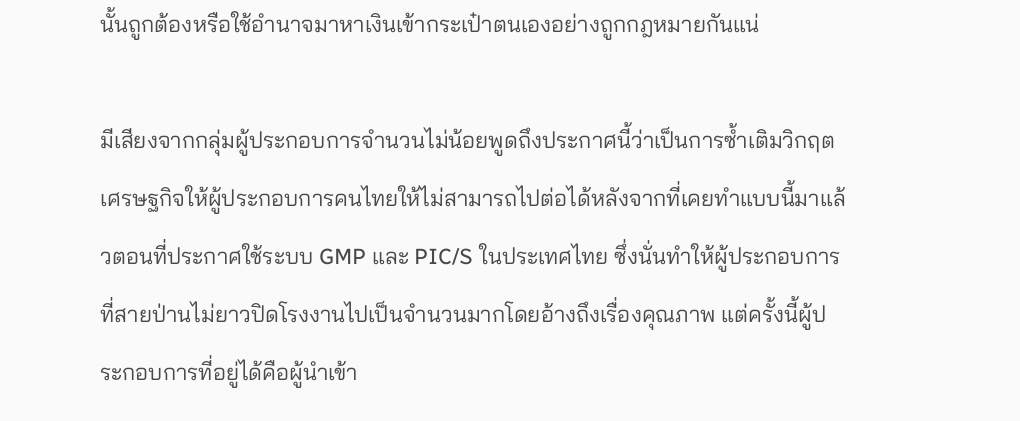นั้นถูกต้องหรือใช้อำนาจมาหาเงินเข้ากระเป๋าตนเองอย่างถูกกฎหมายกันแน่

มีเสียงจากกลุ่มผู้ประกอบการจำนวนไม่น้อยพูดถึงประกาศนี้ว่าเป็นการซ้ำเติมวิกฤตเศรษฐกิจให้ผู้ประกอบการคนไทยให้ไม่สามารถไปต่อได้หลังจากที่เคยทำแบบนี้มาแล้วตอนที่ประกาศใช้ระบบ GMP และ PIC/S ในประเทศไทย ซึ่งนั่นทำให้ผู้ประกอบการที่สายป่านไม่ยาวปิดโรงงานไปเป็นจำนวนมากโดยอ้างถึงเรื่องคุณภาพ แต่ครั้งนี้ผู้ประกอบการที่อยู่ได้คือผู้นำเข้า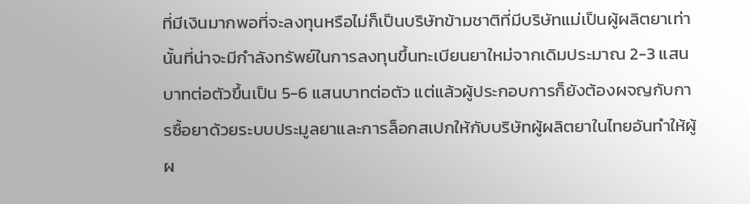ที่มีเงินมากพอที่จะลงทุนหรือไม่ก็เป็นบริษัทข้ามชาติที่มีบริษัทแม่เป็นผู้ผลิตยาเท่านั้นที่น่าจะมีกำลังทรัพย์ในการลงทุนขึ้นทะเบียนยาใหม่จากเดิมประมาณ 2-3 แสนบาทต่อตัวขึ้นเป็น 5-6 แสนบาทต่อตัว แต่แล้วผู้ประกอบการก็ยังต้องผจญกับการซื้อยาด้วยระบบประมูลยาและการล็อกสเปกให้กับบริษัทผู้ผลิตยาในไทยอันทำให้ผู้ผ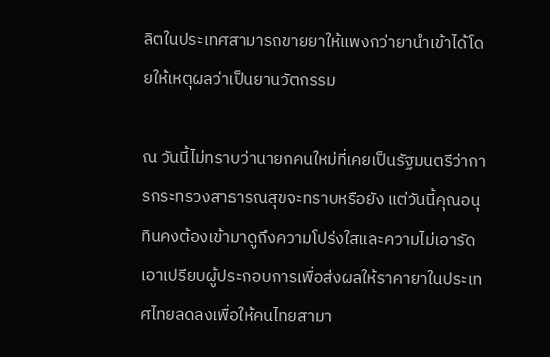ลิตในประเทศสามารถขายยาให้แพงกว่ายานำเข้าได้โดยให้เหตุผลว่าเป็นยานวัตกรรม

ณ วันนี้ไม่ทราบว่านายกคนใหม่ที่เคยเป็นรัฐมนตรีว่าการกระทรวงสาธารณสุขจะทราบหรือยัง แต่วันนี้คุณอนุทินคงต้องเข้ามาดูถึงความโปร่งใสและความไม่เอารัดเอาเปรียบผู้ประกอบการเพื่อส่งผลให้ราคายาในประเทศไทยลดลงเพื่อให้คนไทยสามา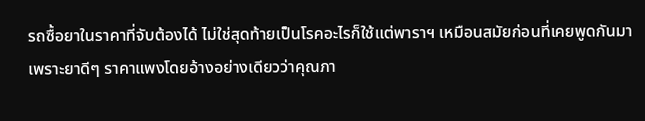รถซื้อยาในราคาที่จับต้องได้ ไม่ใช่สุดท้ายเป็นโรคอะไรก็ใช้แต่พาราฯ เหมือนสมัยก่อนที่เคยพูดกันมาเพราะยาดีๆ ราคาแพงโดยอ้างอย่างเดียวว่าคุณภา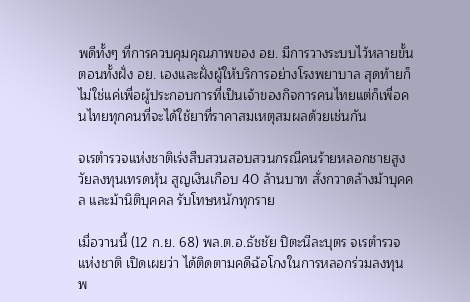พดีทั้งๆ ที่การควบคุมคุณภาพของ อย. มีการวางระบบไว้หลายขั้นตอนทั้งฝั่ง อย. เองและฝั่งผู้ให้บริการอย่างโรงพยาบาล สุดท้ายก็ไม่ใช่แค่เพื่อผู้ประกอบการที่เป็นเจ้าของกิจการคนไทยแต่ก็เพื่อคนไทยทุกคนที่จะได้ใช้ยาที่ราคาสมเหตุสมผลด้วยเช่นกัน

จเรตำรวจแห่งชาติเร่งสืบสวนสอบสวนกรณีคนร้ายหลอกชายสูงวัยลงทุนเทรดหุ้น สูญเงินเกือบ 40 ล้านบาท สั่งกวาดล้างม้าบุคคล และม้านิติบุคคล รับโทษหนักทุกราย

เมื่อวานนี้ (12 ก.ย. 68) พล.ต.อ.ธัชชัย ปิตะนีละบุตร จเรตำรวจแห่งชาติ เปิดเผยว่า ได้ติดตามคดีฉ้อโกงในการหลอกร่วมลงทุน พ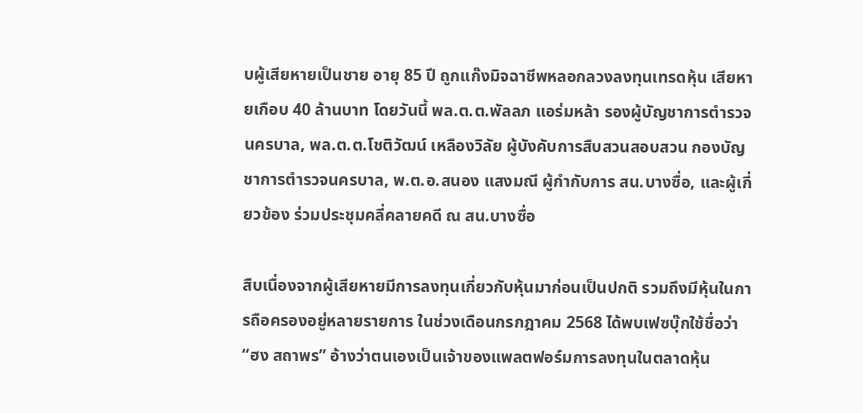บผู้เสียหายเป็นชาย อายุ 85 ปี ถูกแก๊งมิจฉาชีพหลอกลวงลงทุนเทรดหุ้น เสียหายเกือบ 40 ล้านบาท โดยวันนี้ พล.ต.ต.พัลลภ แอร่มหล้า รองผู้บัญชาการตำรวจนครบาล, พล.ต.ต.โชติวัฒน์ เหลืองวิลัย ผู้บังคับการสืบสวนสอบสวน กองบัญชาการตำรวจนครบาล, พ.ต.อ.สนอง แสงมณี ผู้กำกับการ สน.บางซื่อ, และผู้เกี่ยวข้อง ร่วมประชุมคลี่คลายคดี ณ สน.บางซื่อ

สืบเนื่องจากผู้เสียหายมีการลงทุนเกี่ยวกับหุ้นมาก่อนเป็นปกติ รวมถึงมีหุ้นในการถือครองอยู่หลายรายการ ในช่วงเดือนกรกฎาคม 2568 ได้พบเฟซบุ๊กใช้ชื่อว่า “ฮง สถาพร” อ้างว่าตนเองเป็นเจ้าของแพลตฟอร์มการลงทุนในตลาดหุ้น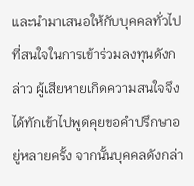และนำมาเสนอให้กับบุคคลทั่วไปที่สนใจในการเข้าร่วมลงทุนดังกล่าว ผู้เสียหายเกิดความสนใจจึงได้ทักเข้าไปพูดคุยขอคำปรึกษาอยู่หลายครั้ง จากนั้นบุคคลดังกล่า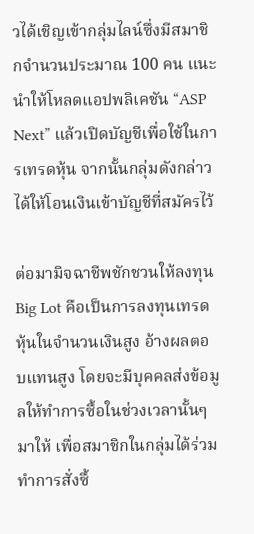วได้เชิญเข้ากลุ่มไลน์ซึ่งมีสมาชิกจำนวนประมาณ 100 คน แนะนำให้โหลดแอปพลิเคชัน “ASP Next” แล้วเปิดบัญชีเพื่อใช้ในการเทรดหุ้น จากนั้นกลุ่มดังกล่าวได้ให้โอนเงินเข้าบัญชีที่สมัครไว้

ต่อมามิจฉาชีพชักชวนให้ลงทุน Big Lot คือเป็นการลงทุนเทรดหุ้นในจำนวนเงินสูง อ้างผลตอบแทนสูง โดยจะมีบุคคลส่งข้อมูลให้ทำการซื้อในช่วงเวลานั้นๆ มาให้ เพื่อสมาชิกในกลุ่มได้ร่วมทำการสั่งซื้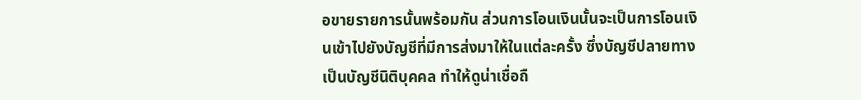อขายรายการนั้นพร้อมกัน ส่วนการโอนเงินนั้นจะเป็นการโอนเงินเข้าไปยังบัญชีที่มีการส่งมาให้ในแต่ละครั้ง ซึ่งบัญชีปลายทางเป็นบัญชีนิติบุคคล ทำให้ดูน่าเชื่อถื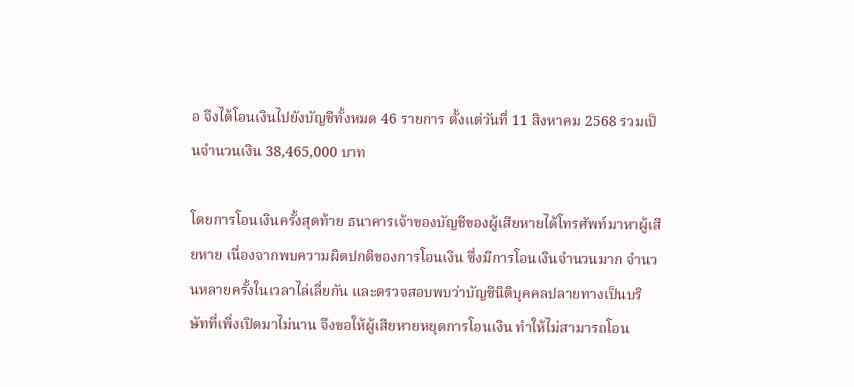อ จึงได้โอนเงินไปยังบัญชีทั้งหมด 46 รายการ ตั้งแต่วันที่ 11 สิงหาคม 2568 รวมเป็นจำนวนเงิน 38,465,000 บาท

โดยการโอนเงินครั้งสุดท้าย ธนาคารเจ้าของบัญชีของผู้เสียหายได้โทรศัพท์มาหาผู้เสียหาย เนื่องจากพบความผิดปกติของการโอนเงิน ซึ่งมีการโอนเงินจำนวนมาก จำนวนหลายครั้งในเวลาไล่เลี่ยกัน และตรวจสอบพบว่าบัญชีนิติบุคคลปลายทางเป็นบริษัทที่เพิ่งเปิดมาไม่นาน จึงขอให้ผู้เสียหายหยุดการโอนเงิน ทำให้ไม่สามารถโอน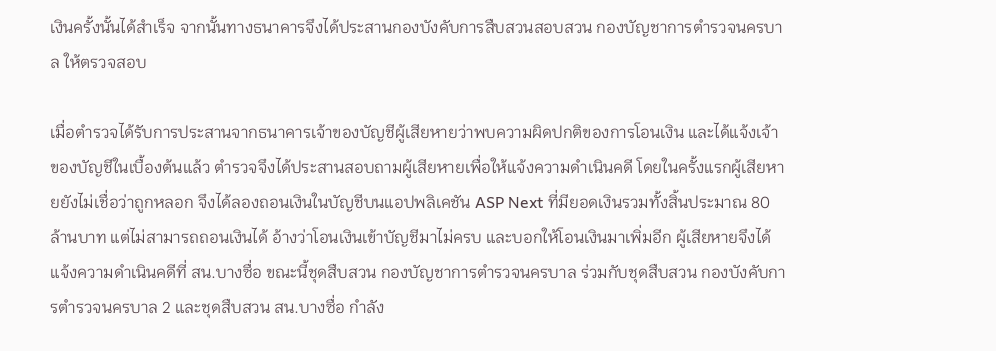เงินครั้งนั้นได้สำเร็จ จากนั้นทางธนาคารจึงได้ประสานกองบังคับการสืบสวนสอบสวน กองบัญชาการตำรวจนครบาล ให้ตรวจสอบ

เมื่อตำรวจได้รับการประสานจากธนาคารเจ้าของบัญชีผู้เสียหายว่าพบความผิดปกติของการโอนเงิน และได้แจ้งเจ้าของบัญชีในเบื้องต้นแล้ว ตำรวจจึงได้ประสานสอบถามผู้เสียหายเพื่อให้แจ้งความดำเนินคดี โดยในครั้งแรกผู้เสียหายยังไม่เชื่อว่าถูกหลอก จึงได้ลองถอนเงินในบัญชีบนแอปพลิเคชัน ASP Next ที่มียอดเงินรวมทั้งสิ้นประมาณ 80 ล้านบาท แต่ไม่สามารถถอนเงินได้ อ้างว่าโอนเงินเข้าบัญชีมาไม่ครบ และบอกให้โอนเงินมาเพิ่มอีก ผู้เสียหายจึงได้แจ้งความดำเนินคดีที่ สน.บางซื่อ ขณะนี้ชุดสืบสวน กองบัญชาการตำรวจนครบาล ร่วมกับชุดสืบสวน กองบังคับการตำรวจนครบาล 2 และชุดสืบสวน สน.บางซื่อ กำลัง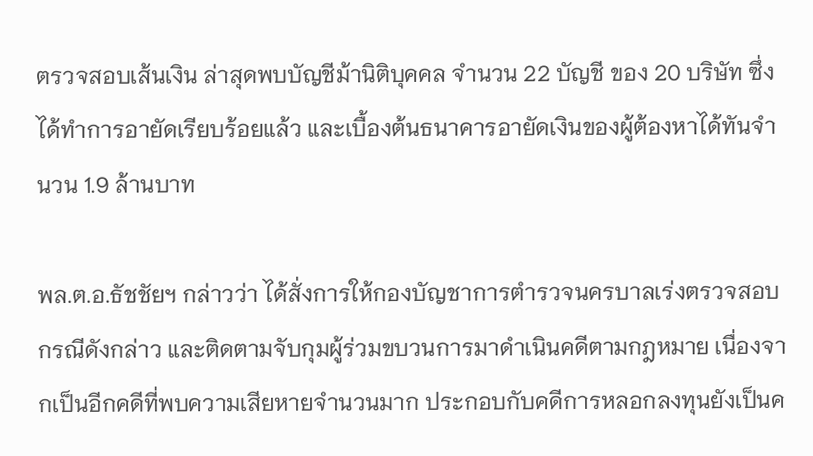ตรวจสอบเส้นเงิน ล่าสุดพบบัญชีม้านิติบุคคล จำนวน 22 บัญชี ของ 20 บริษัท ซึ่งได้ทำการอายัดเรียบร้อยแล้ว และเบื้องต้นธนาคารอายัดเงินของผู้ต้องหาได้ทันจำนวน 1.9 ล้านบาท

พล.ต.อ.ธัชชัยฯ กล่าวว่า ได้สั่งการให้กองบัญชาการตำรวจนครบาลเร่งตรวจสอบกรณีดังกล่าว และติดตามจับกุมผู้ร่วมขบวนการมาดำเนินคดีตามกฎหมาย เนื่องจากเป็นอีกคดีที่พบความเสียหายจำนวนมาก ประกอบกับคดีการหลอกลงทุนยังเป็นค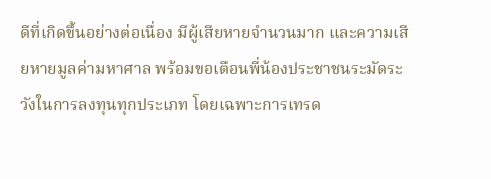ดีที่เกิดขึ้นอย่างต่อเนื่อง มีผู้เสียหายจำนวนมาก และความเสียหายมูลค่ามหาศาล พร้อมขอเตือนพี่น้องประชาชนระมัดระวังในการลงทุนทุกประเภท โดยเฉพาะการเทรด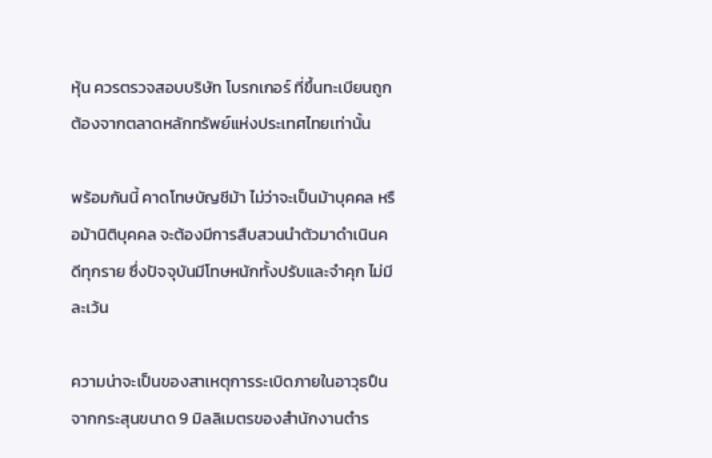หุ้น ควรตรวจสอบบริษัท โบรกเกอร์ ที่ขึ้นทะเบียนถูกต้องจากตลาดหลักทรัพย์แห่งประเทศไทยเท่านั้น

พร้อมกันนี้ คาดโทษบัญชีม้า ไม่ว่าจะเป็นม้าบุคคล หรือม้านิติบุคคล จะต้องมีการสืบสวนนำตัวมาดำเนินคดีทุกราย ซึ่งปัจจุบันมีโทษหนักทั้งปรับและจำคุก ไม่มีละเว้น

ความน่าจะเป็นของสาเหตุการระเบิดภายในอาวุธปืน จากกระสุนขนาด 9 มิลลิเมตรของสำนักงานตำร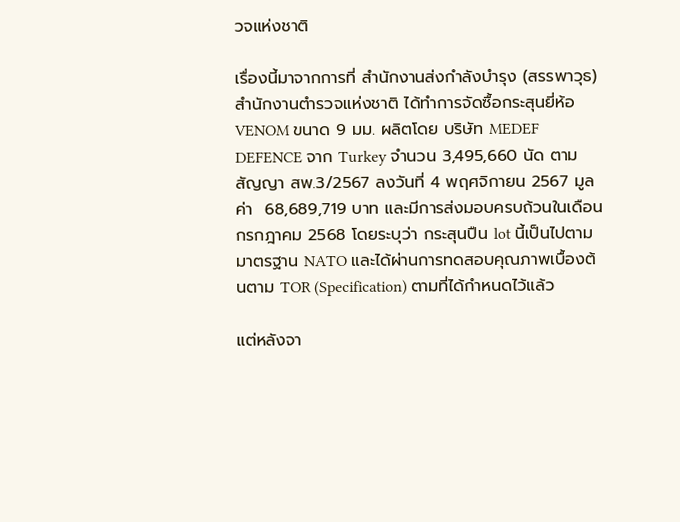วจแห่งชาติ

เรื่องนี้มาจากการที่ สำนักงานส่งกำลังบำรุง (สรรพาวุธ) สำนักงานตำรวจแห่งชาติ ได้ทำการจัดซื้อกระสุนยี่ห้อ VENOM ขนาด 9 มม. ผลิตโดย บริษัท MEDEF DEFENCE จาก Turkey จำนวน 3,495,660 นัด ตามสัญญา สพ.3/2567 ลงวันที่ 4 พฤศจิกายน 2567 มูลค่า  68,689,719 บาท และมีการส่งมอบครบถ้วนในเดือนกรกฎาคม 2568 โดยระบุว่า กระสุนปืน lot นี้เป็นไปตามมาตรฐาน NATO และได้ผ่านการทดสอบคุณภาพเบื้องต้นตาม TOR (Specification) ตามที่ได้กำหนดไว้แล้ว

แต่หลังจา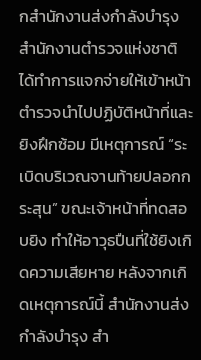กสำนักงานส่งกำลังบำรุง สำนักงานตำรวจแห่งชาติ ได้ทำการแจกจ่ายให้เข้าหน้าตำรวจนำไปปฏิบัติหน้าที่และยิงฝึกซ้อม มีเหตุการณ์ “ระเบิดบริเวณจานท้ายปลอกกระสุน” ขณะเจ้าหน้าที่ทดสอบยิง ทำให้อาวุธปืนที่ใช้ยิงเกิดความเสียหาย หลังจากเกิดเหตุการณ์นี้ สำนักงานส่งกำลังบำรุง สำ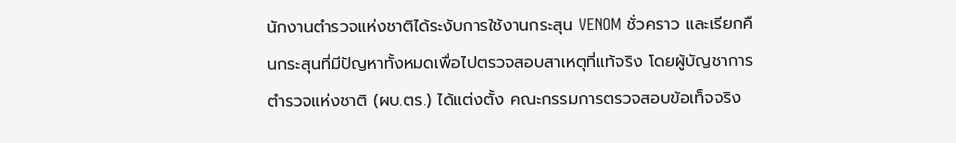นักงานตำรวจแห่งชาติได้ระงับการใช้งานกระสุน VENOM ชั่วคราว และเรียกคืนกระสุนที่มีปัญหาทั้งหมดเพื่อไปตรวจสอบสาเหตุที่แท้จริง โดยผู้บัญชาการตำรวจแห่งชาติ (ผบ.ตร.) ได้แต่งตั้ง คณะกรรมการตรวจสอบข้อเท็จจริง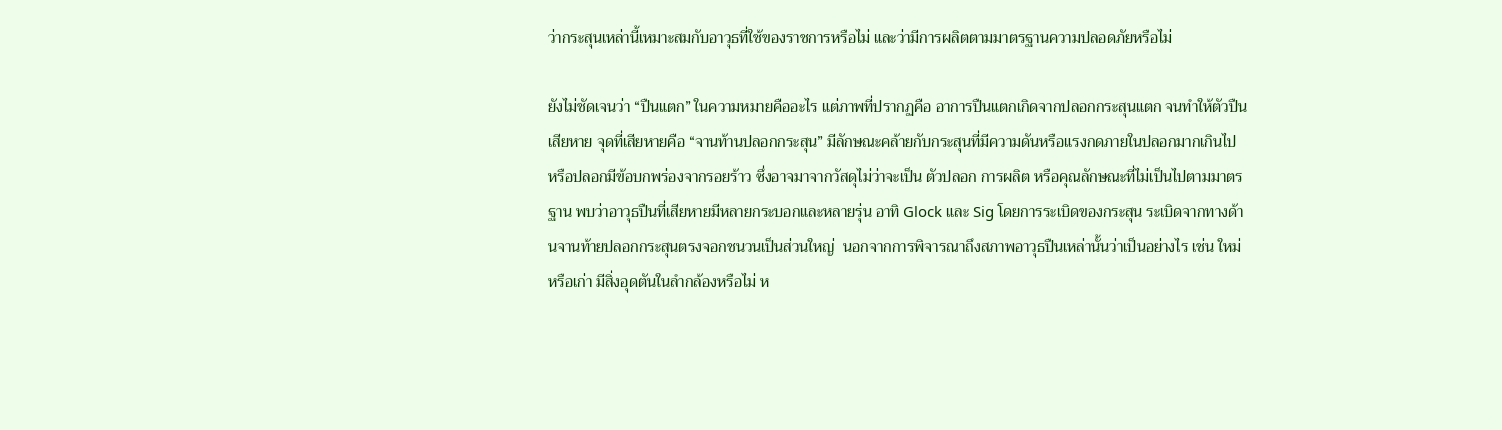ว่ากระสุนเหล่านี้เหมาะสมกับอาวุธที่ใช้ของราชการหรือไม่ และว่ามีการผลิตตามมาตรฐานความปลอดภัยหรือไม่

ยังไม่ชัดเจนว่า “ปืนแตก” ในความหมายคืออะไร แต่ภาพที่ปรากฏคือ อาการปืนแตกเกิดจากปลอกกระสุนแตก จนทำให้ตัวปืนเสียหาย จุดที่เสียหายคือ “จานท้านปลอกกระสุน” มีลักษณะคล้ายกับกระสุนที่มีความดันหรือแรงกดภายในปลอกมากเกินไป หรือปลอกมีข้อบกพร่องจากรอยร้าว ซึ่งอาจมาจากวัสดุไม่ว่าจะเป็น ตัวปลอก การผลิต หรือคุณลักษณะที่ไม่เป็นไปตามมาตรฐาน พบว่าอาวุธปืนที่เสียหายมีหลายกระบอกและหลายรุ่น อาทิ Glock และ Sig โดยการระเบิดของกระสุน ระเบิดจากทางด้านจานท้ายปลอกกระสุนตรงจอกชนวนเป็นส่วนใหญ่  นอกจากการพิจารณาถึงสภาพอาวุธปืนเหล่านั้นว่าเป็นอย่างไร เช่น ใหม่หรือเก่า มีสิ่งอุดตันในลำกล้องหรือไม่ ห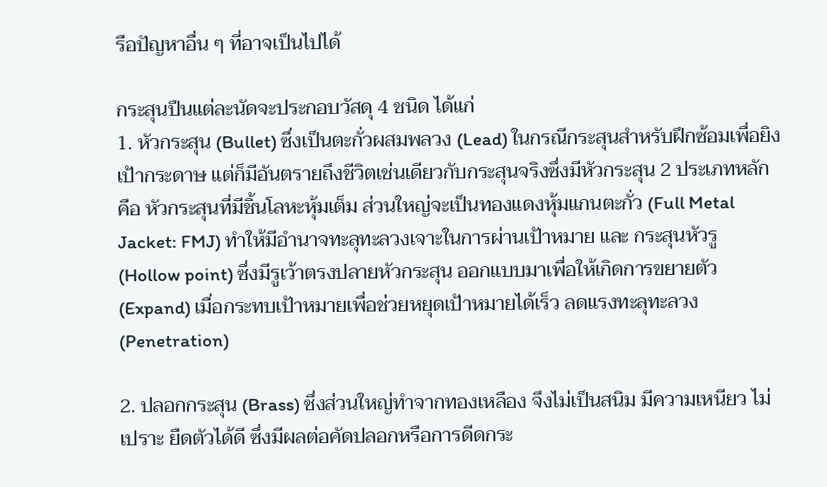รือปัญหาอื่น ๆ ที่อาจเป็นไปได้

กระสุนปืนแต่ละนัดจะประกอบวัสดุ 4 ชนิด ได้แก่
1. หัวกระสุน (Bullet) ซึ่งเป็นตะกั่วผสมพลวง (Lead) ในกรณีกระสุนสำหรับฝึกซ้อมเพื่อยิงเป้ากระดาษ แต่ก็มีอันตรายถึงชีวิตเช่นเดียวกับกระสุนจริงซึ่งมีหัวกระสุน 2 ประเภทหลัก คือ หัวกระสุนที่มีชิ้นโลหะหุ้มเต็ม ส่วนใหญ่จะเป็นทองแดงหุ้มแกนตะกั่ว (Full Metal Jacket: FMJ) ทำให้มีอำนาจทะลุทะลวงเจาะในการผ่านเป้าหมาย และ กระสุนหัวรู (Hollow point) ซึ่งมีรูเว้าตรงปลายหัวกระสุน ออกแบบมาเพื่อให้เกิดการขยายตัว (Expand) เมื่อกระทบเป้าหมายเพื่อช่วยหยุดเป้าหมายได้เร็ว ลดแรงทะลุทะลวง (Penetration)

2. ปลอกกระสุน (Brass) ซึ่งส่วนใหญ่ทำจากทองเหลือง จึงไม่เป็นสนิม มีความเหนียว ไม่เปราะ ยืดตัวได้ดี ซึ่งมีผลต่อคัดปลอกหรือการดีดกระ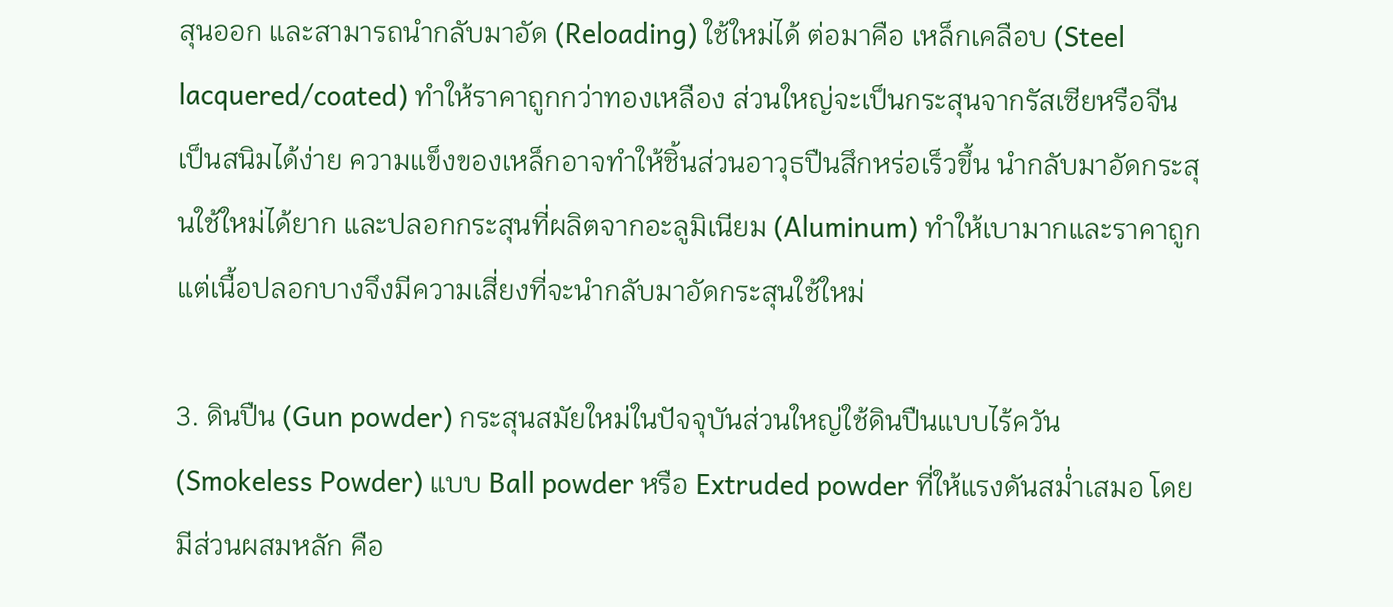สุนออก และสามารถนำกลับมาอัด (Reloading) ใช้ใหม่ได้ ต่อมาคือ เหล็กเคลือบ (Steel lacquered/coated) ทำให้ราคาถูกกว่าทองเหลือง ส่วนใหญ่จะเป็นกระสุนจากรัสเซียหรือจีน เป็นสนิมได้ง่าย ความแข็งของเหล็กอาจทำให้ชิ้นส่วนอาวุธปืนสึกหร่อเร็วขึ้น นำกลับมาอัดกระสุนใช้ใหม่ได้ยาก และปลอกกระสุนที่ผลิตจากอะลูมิเนียม (Aluminum) ทำให้เบามากและราคาถูก แต่เนื้อปลอกบางจึงมีความเสี่ยงที่จะนำกลับมาอัดกระสุนใช้ใหม่

3. ดินปืน (Gun powder) กระสุนสมัยใหม่ในปัจจุบันส่วนใหญ่ใช้ดินปืนแบบไร้ควัน (Smokeless Powder) แบบ Ball powder หรือ Extruded powder ที่ให้แรงดันสม่ำเสมอ โดยมีส่วนผสมหลัก คือ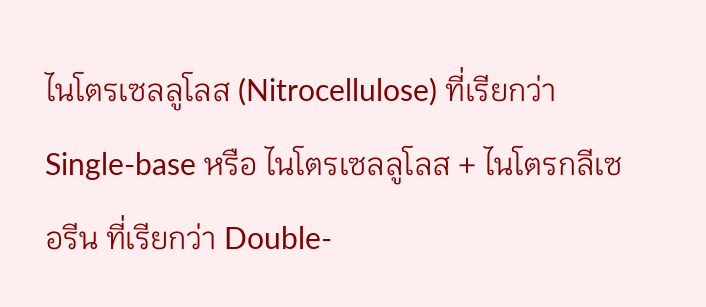ไนโตรเซลลูโลส (Nitrocellulose) ที่เรียกว่า Single-base หรือ ไนโตรเซลลูโลส + ไนโตรกลีเซอรีน ที่เรียกว่า Double-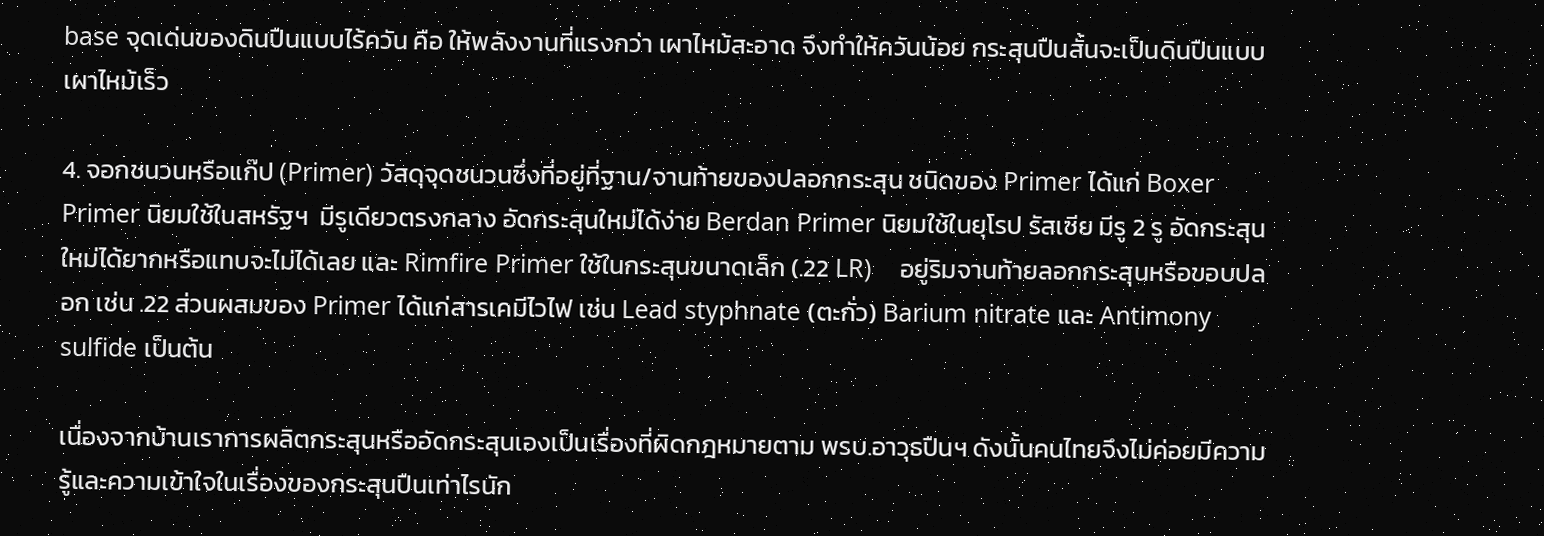base จุดเด่นของดินปืนแบบไร้ควัน คือ ให้พลังงานที่แรงกว่า เผาไหม้สะอาด จึงทำให้ควันน้อย กระสุนปืนสั้นจะเป็นดินปืนแบบเผาไหม้เร็ว

4. จอกชนวนหรือแก๊ป (Primer) วัสดุจุดชนวนซึ่งที่อยู่ที่ฐาน/จานท้ายของปลอกกระสุน ชนิดของ Primer ได้แก่ Boxer Primer นิยมใช้ในสหรัฐฯ  มีรูเดียวตรงกลาง อัดกระสุนใหม่ได้ง่าย Berdan Primer นิยมใช้ในยุโรป รัสเซีย มีรู 2 รู อัดกระสุนใหม่ได้ยากหรือแทบจะไม่ได้เลย และ Rimfire Primer ใช้ในกระสุนขนาดเล็ก (.22 LR)    อยู่ริมจานท้ายลอกกระสุนหรือขอบปลอก เช่น .22 ส่วนผสมของ Primer ได้แก่สารเคมีไวไฟ เช่น Lead styphnate (ตะกั่ว) Barium nitrate และ Antimony sulfide เป็นต้น

เนื่องจากบ้านเราการผลิตกระสุนหรืออัดกระสุนเองเป็นเรื่องที่ผิดกฎหมายตาม พรบ.อาวุธปืนฯ ดังนั้นคนไทยจึงไม่ค่อยมีความรู้และความเข้าใจในเรื่องของกระสุนปืนเท่าไรนัก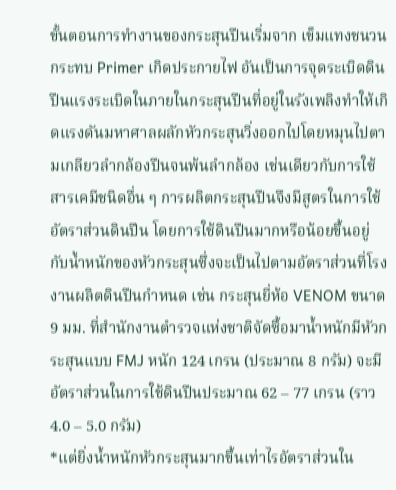ขั้นตอนการทำงานของกระสุนปืนเริ่มจาก เข็มแทงชนวนกระทบ Primer เกิดประกายไฟ อันเป็นการจุดระเบิดดินปืนแรงระเบิดในภายในกระสุนปืนที่อยู่ในรังเพลิงทำให้เกิดแรงดันมหาศาลผลักหัวกระสุนวิ่งออกไปโดยหมุนไปตามเกลียวลำกล้องปืนจนพ้นลำกล้อง เช่นเดียวกับการใช้สารเคมีชนิดอื่น ๆ การผลิตกระสุนปืนจึงมีสูตรในการใช้อัตราส่วนดินปืน โดยการใช้ดินปืนมากหรือน้อยขึ้นอยู่กับน้ำหนักของหัวกระสุนซึ่งจะเป็นไปตามอัตราส่วนที่โรงงานผลิตดินปืนกำหนด เช่น กระสุนยี่ห้อ VENOM ขนาด 9 มม. ที่สำนักงานตำรวจแห่งชาติจัดซื้อมาน้ำหนักมีหัวกระสุนแบบ FMJ หนัก 124 เกรน (ประมาณ 8 กรัม) จะมีอัตราส่วนในการใช้ดินปืนประมาณ 62 – 77 เกรน (ราว 4.0 – 5.0 กรัม)
*แต่ยิ่งน้ำหนักหัวกระสุนมากขึ้นเท่าไรอัตราส่วนใน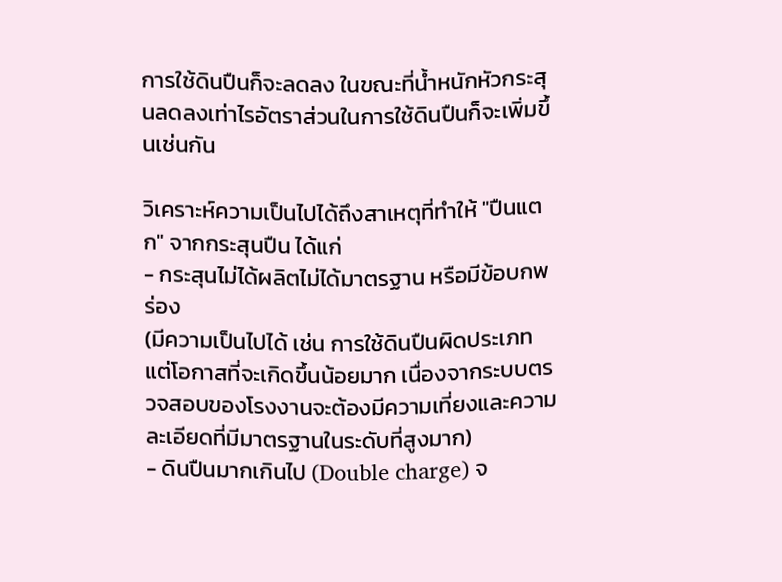การใช้ดินปืนก็จะลดลง ในขณะที่น้ำหนักหัวกระสุนลดลงเท่าไรอัตราส่วนในการใช้ดินปืนก็จะเพิ่มขึ้นเช่นกัน

วิเคราะห์ความเป็นไปได้ถึงสาเหตุที่ทำให้ "ปืนแตก" จากกระสุนปืน ได้แก่
- กระสุนไม่ได้ผลิตไม่ได้มาตรฐาน หรือมีข้อบกพร่อง
(มีความเป็นไปได้ เช่น การใช้ดินปืนผิดประเภท แต่โอกาสที่จะเกิดขึ้นน้อยมาก เนื่องจากระบบตรวจสอบของโรงงานจะต้องมีความเที่ยงและความละเอียดที่มีมาตรฐานในระดับที่สูงมาก)
- ดินปืนมากเกินไป (Double charge) จ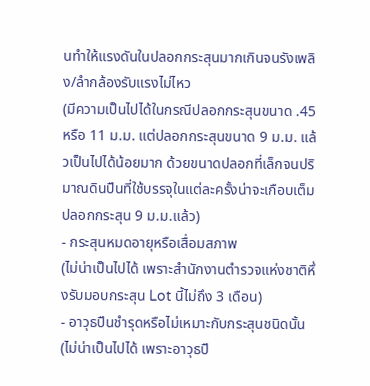นทำให้แรงดันในปลอกกระสุนมากเกินจนรังเพลิง/ลำกล้องรับแรงไม่ไหว
(มีความเป็นไปได้ในกรณีปลอกกระสุนขนาด .45 หรือ 11 ม.ม. แต่ปลอกกระสุนขนาด 9 ม.ม. แล้วเป็นไปได้น้อยมาก ด้วยขนาดปลอกที่เล็กจนปริมาณดินปืนที่ใช้บรรจุในแต่ละครั้งน่าจะเกือบเต็มปลอกกระสุน 9 ม.ม.แล้ว)
- กระสุนหมดอายุหรือเสื่อมสภาพ
(ไม่น่าเป็นไปได้ เพราะสำนักงานตำรวจแห่งชาติหึ่งรับมอบกระสุน Lot นี้ไม่ถึง 3 เดือน)
- อาวุธปืนชำรุดหรือไม่เหมาะกับกระสุนชนิดนั้น
(ไม่น่าเป็นไปได้ เพราะอาวุธปื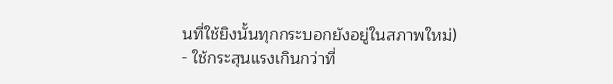นที่ใช้ยิงนั้นทุกกระบอกยังอยู่ในสภาพใหม่)
- ใช้กระสุนแรงเกินกว่าที่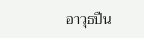อาวุธปืน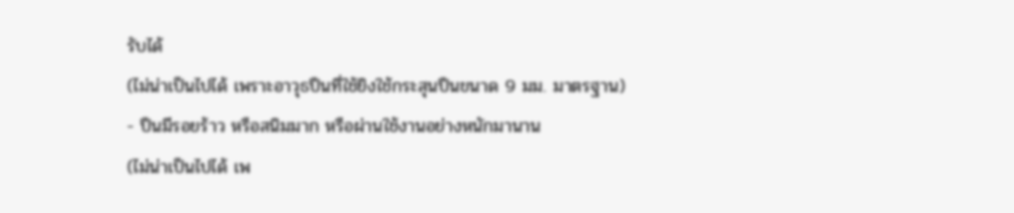รับได้
(ไม่น่าเป็นไปได้ เพราะอาวุธปืนที่ใช้ยิงใช้กระสุนปืนขนาด 9 มม. มาตรฐาน)
- ปืนมีรอยร้าว หรือสนิมมาก หรือผ่านใช้งานอย่างหนักมานาน
(ไม่น่าเป็นไปได้ เพ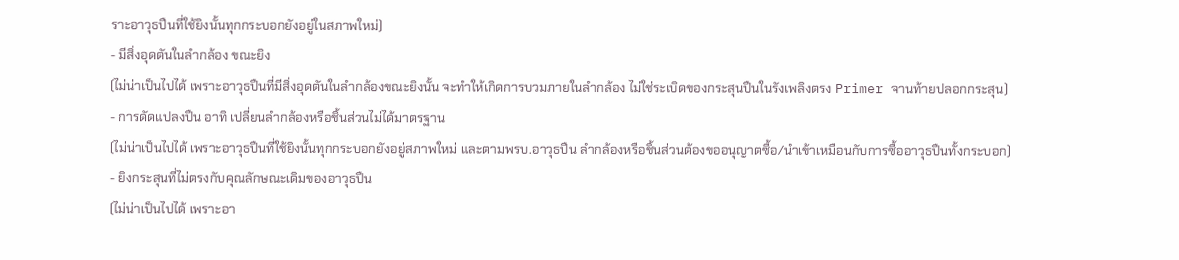ราะอาวุธปืนที่ใช้ยิงนั้นทุกกระบอกยังอยู่ในสภาพใหม่)
- มีสิ่งอุดตันในลำกล้อง ขณะยิง
(ไม่น่าเป็นไปได้ เพราะอาวุธปืนที่มีสิ่งอุดตันในลำกล้องขณะยิงนั้น จะทำให้เกิดการบวมภายในลำกล้อง ไม่ใช่ระเบิดของกระสุนปืนในรังเพลิงตรง Primer จานท้ายปลอกกระสุน)
- การดัดแปลงปืน อาทิ เปลี่ยนลำกล้องหรือชิ้นส่วนไม่ได้มาตรฐาน
(ไม่น่าเป็นไปได้ เพราะอาวุธปืนที่ใช้ยิงนั้นทุกกระบอกยังอยู่สภาพใหม่ และตามพรบ.อาวุธปืน ลำกล้องหรือชิ้นส่วนต้องขออนุญาตซื้อ/นำเข้าเหมือนกับการซื้ออาวุธปืนทั้งกระบอก)
- ยิงกระสุนที่ไม่ตรงกับคุณลักษณะเดิมของอาวุธปืน
(ไม่น่าเป็นไปได้ เพราะอา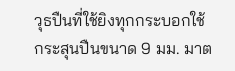วุธปืนที่ใช้ยิงทุกกระบอกใช้กระสุนปืนขนาด 9 มม. มาต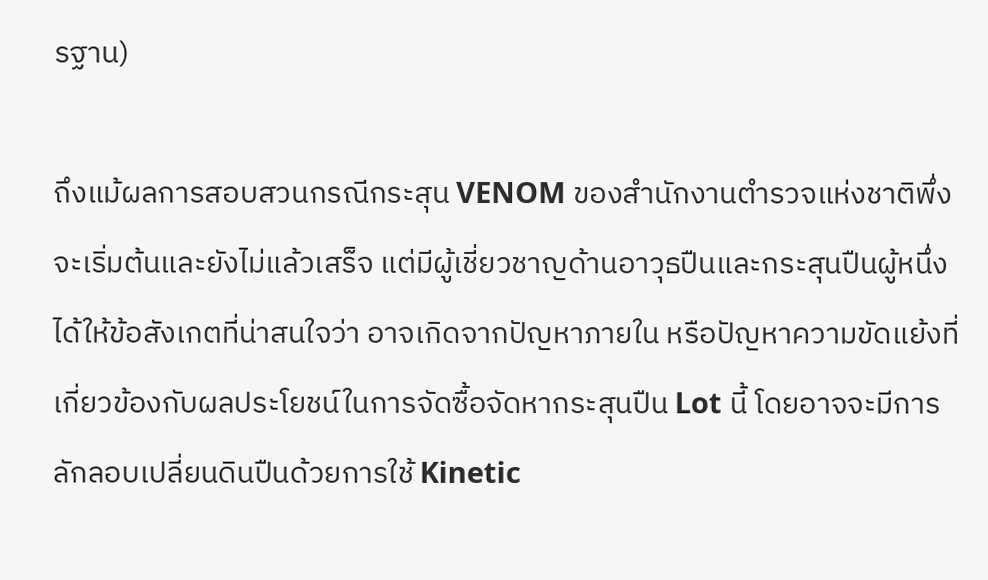รฐาน)

ถึงแม้ผลการสอบสวนกรณีกระสุน VENOM ของสำนักงานตำรวจแห่งชาติพึ่งจะเริ่มต้นและยังไม่แล้วเสร็จ แต่มีผู้เชี่ยวชาญด้านอาวุธปืนและกระสุนปืนผู้หนึ่งได้ให้ข้อสังเกตที่น่าสนใจว่า อาจเกิดจากปัญหาภายใน หรือปัญหาความขัดแย้งที่เกี่ยวข้องกับผลประโยชน์ในการจัดซื้อจัดหากระสุนปืน Lot นี้ โดยอาจจะมีการลักลอบเปลี่ยนดินปืนด้วยการใช้ Kinetic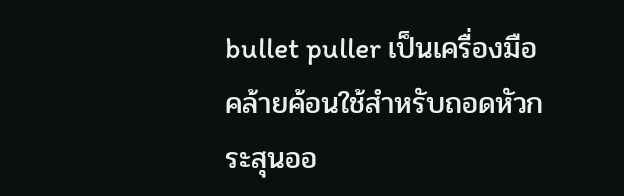bullet puller เป็นเครื่องมือคล้ายค้อนใช้สำหรับถอดหัวกระสุนออ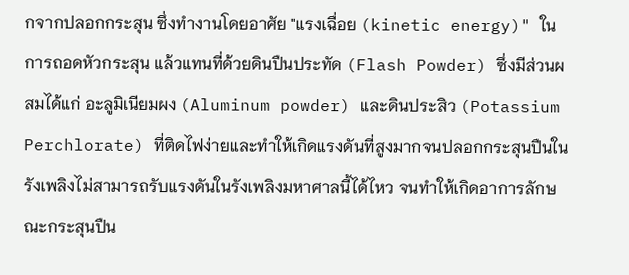กจากปลอกกระสุน ซึ่งทำงานโดยอาศัย "แรงเฉื่อย (kinetic energy)" ในการถอดหัวกระสุน แล้วแทนที่ด้วยดินปืนประทัด (Flash Powder) ซึ่งมีส่วนผสมได้แก่ อะลูมิเนียมผง (Aluminum powder) และดินประสิว (Potassium Perchlorate) ที่ติดไฟง่ายและทำให้เกิดแรงดันที่สูงมากจนปลอกกระสุนปืนในรังเพลิงไม่สามารถรับแรงดันในรังเพลิงมหาศาลนี้ได้ไหว จนทำให้เกิดอาการลักษณะกระสุนปืน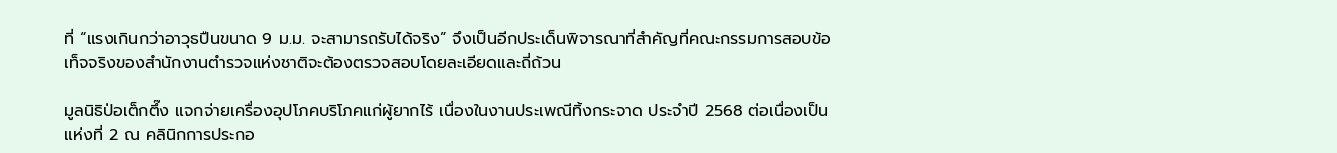ที่ “แรงเกินกว่าอาวุธปืนขนาด 9 ม.ม. จะสามารถรับได้จริง” จึงเป็นอีกประเด็นพิจารณาที่สำคัญที่คณะกรรมการสอบข้อเท็จจริงของสำนักงานตำรวจแห่งชาติจะต้องตรวจสอบโดยละเอียดและถี่ถ้วน

มูลนิธิป่อเต็กตึ๊ง แจกจ่ายเครื่องอุปโภคบริโภคแก่ผู้ยากไร้ เนื่องในงานประเพณีทิ้งกระจาด ประจำปี 2568 ต่อเนื่องเป็นแห่งที่ 2 ณ คลินิกการประกอ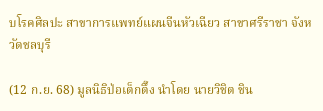บโรคศิลปะ สาขาการแพทย์แผนจีนหัวเฉียว สาขาศรีราชา จังหวัดชลบุรี

(12 ก.ย. 68) มูลนิธิป่อเต็กตึ๊ง นำโดย นายวิชิต ชิน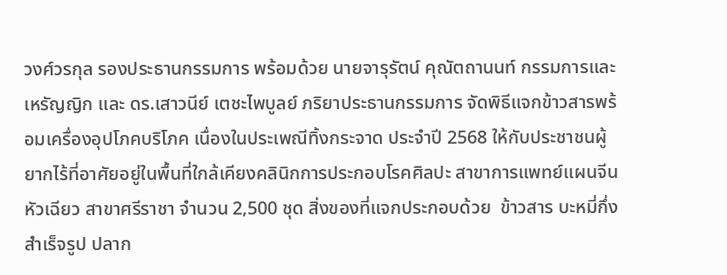วงศ์วรกุล รองประธานกรรมการ พร้อมด้วย นายจารุรัตน์ คุณัตถานนท์ กรรมการและเหรัญญิก และ ดร.เสาวนีย์ เตชะไพบูลย์ ภริยาประธานกรรมการ จัดพิธีแจกข้าวสารพร้อมเครื่องอุปโภคบริโภค เนื่องในประเพณีทิ้งกระจาด ประจำปี 2568 ให้กับประชาชนผู้ยากไร้ที่อาศัยอยู่ในพื้นที่ใกล้เคียงคลินิกการประกอบโรคศิลปะ สาขาการแพทย์แผนจีนหัวเฉียว สาขาศรีราชา จำนวน 2,500 ชุด สิ่งของที่แจกประกอบด้วย  ข้าวสาร บะหมี่กึ่งสำเร็จรูป ปลาก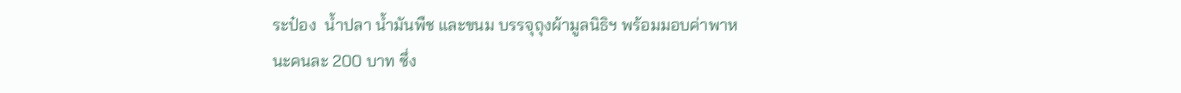ระป๋อง  น้ำปลา น้ำมันพืช และขนม บรรจุถุงผ้ามูลนิธิฯ พร้อมมอบค่าพาหนะคนละ 200 บาท ซึ่ง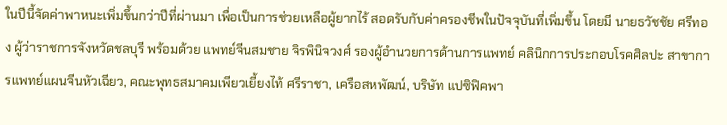ในปีนี้จัดค่าพาหนะเพิ่มขึ้นกว่าปีที่ผ่านมา เพื่อเป็นการช่วยเหลือผู้ยากไร้ สอดรับกับค่าครองชีพในปัจจุบันที่เพิ่มขึ้น โดยมี นายธวัชชัย ศรีทอง ผู้ว่าราชการจังหวัดชลบุรี พร้อมด้วย แพทย์จีนสมชาย จิรพินิจวงศ์ รองผู้อำนวยการด้านการแพทย์ คลินิกการประกอบโรคศิลปะ สาขาการแพทย์แผนจีนหัวเฉียว, คณะพุทธสมาคมเพียวเยี้ยงไท้ ศรีราชา, เครือสหพัฒน์, บริษัท แปซิฟิคพา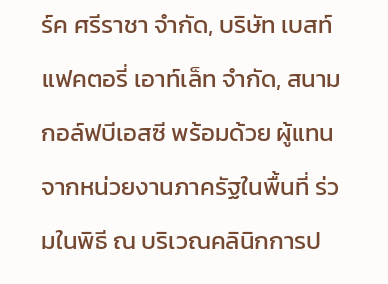ร์ค ศรีราชา จำกัด, บริษัท เบสท์แฟคตอรี่ เอาท์เล็ท จำกัด, สนามกอล์ฟบีเอสซี พร้อมด้วย ผู้แทนจากหน่วยงานภาครัฐในพื้นที่ ร่วมในพิธี ณ บริเวณคลินิกการป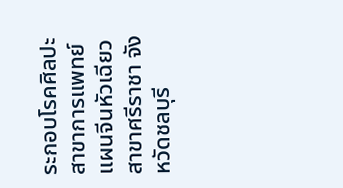ระกอบโรคศิลปะ สาขาการแพทย์แผนจีนหัวเฉียว สาขาศรีราชา จังหวัดชลบุรี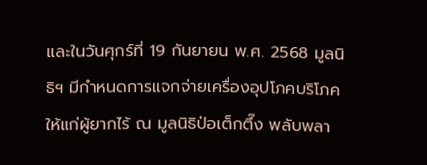และในวันศุกร์ที่ 19 กันยายน พ.ศ. 2568 มูลนิธิฯ มีกำหนดการแจกจ่ายเครื่องอุปโภคบริโภคให้แก่ผู้ยากไร้ ณ มูลนิธิป่อเต็กตึ๊ง พลับพลา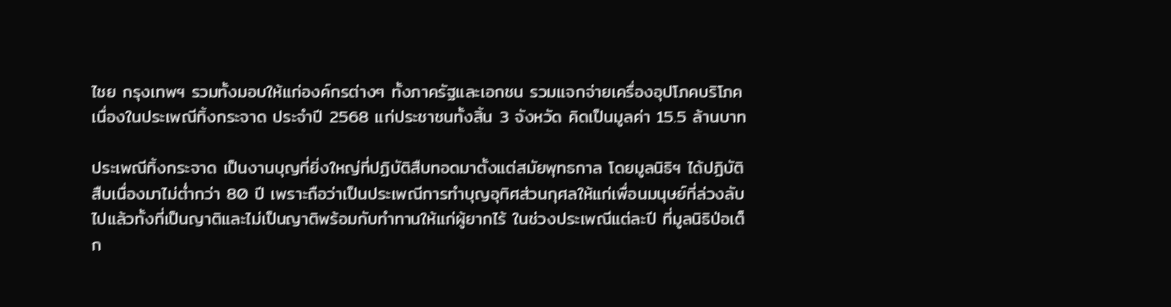ไชย กรุงเทพฯ รวมทั้งมอบให้แก่องค์กรต่างๆ ทั้งภาครัฐและเอกชน รวมแจกจ่ายเครื่องอุปโภคบริโภคเนื่องในประเพณีทิ้งกระจาด ประจำปี 2568 แก่ประชาชนทั้งสิ้น 3 จังหวัด คิดเป็นมูลค่า 15.5 ล้านบาท

ประเพณีทิ้งกระจาด เป็นงานบุญที่ยิ่งใหญ่ที่ปฏิบัติสืบทอดมาตั้งแต่สมัยพุทธกาล โดยมูลนิธิฯ ได้ปฏิบัติสืบเนื่องมาไม่ต่ำกว่า 80 ปี เพราะถือว่าเป็นประเพณีการทำบุญอุทิศส่วนกุศลให้แก่เพื่อนมนุษย์ที่ล่วงลับไปแล้วทั้งที่เป็นญาติและไม่เป็นญาติพร้อมกับทำทานให้แก่ผู้ยากไร้ ในช่วงประเพณีแต่ละปี ที่มูลนิธิป่อเต็ก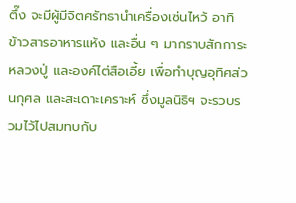ตึ๊ง จะมีผู้มีจิตศรัทธานำเครื่องเซ่นไหว้ อาทิ ข้าวสารอาหารแห้ง และอื่น ๆ มากราบสักการะหลวงปู่ และองค์ไต่สือเอี้ย เพื่อทำบุญอุทิศส่วนกุศล และสะเดาะเคราะห์ ซึ่งมูลนิธิฯ จะรวบรวมไว้ไปสมทบกับ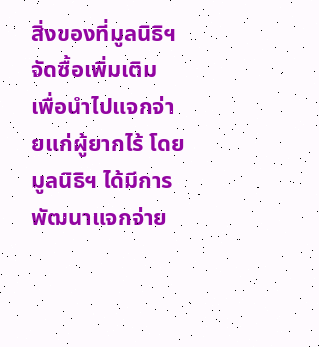สิ่งของที่มูลนิธิฯ จัดซื้อเพิ่มเติม เพื่อนำไปแจกจ่ายแก่ผู้ยากไร้ โดยมูลนิธิฯ ได้มีการพัฒนาแจกจ่าย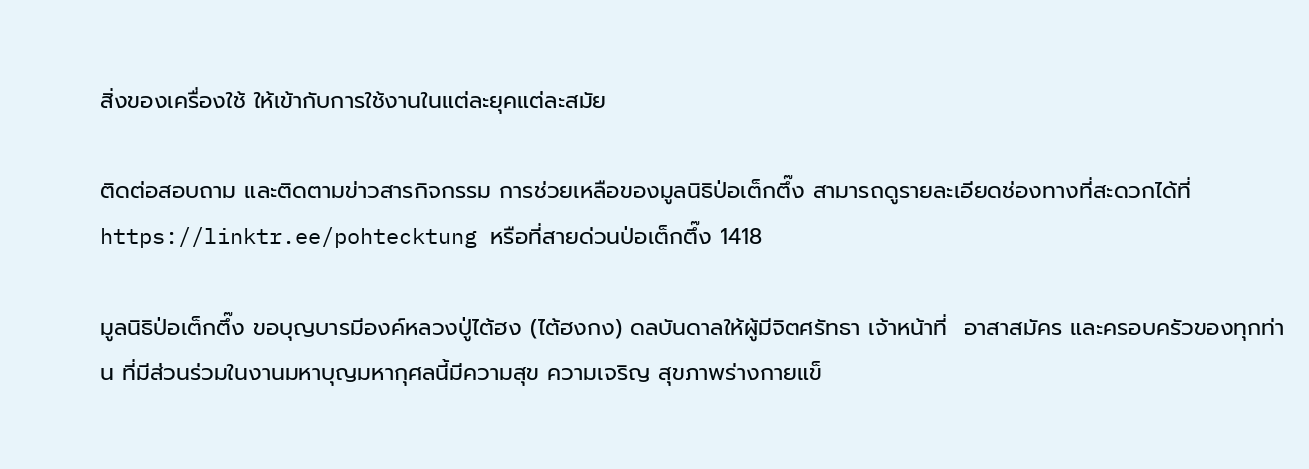สิ่งของเครื่องใช้ ให้เข้ากับการใช้งานในแต่ละยุคแต่ละสมัย

ติดต่อสอบถาม และติดตามข่าวสารกิจกรรม การช่วยเหลือของมูลนิธิป่อเต็กตึ๊ง สามารถดูรายละเอียดช่องทางที่สะดวกได้ที่ https://linktr.ee/pohtecktung หรือที่สายด่วนป่อเต็กตึ๊ง 1418

มูลนิธิป่อเต็กตึ๊ง ขอบุญบารมีองค์หลวงปู่ไต้ฮง (ไต้ฮงกง) ดลบันดาลให้ผู้มีจิตศรัทธา เจ้าหน้าที่  อาสาสมัคร และครอบครัวของทุกท่าน ที่มีส่วนร่วมในงานมหาบุญมหากุศลนี้มีความสุข ความเจริญ สุขภาพร่างกายแข็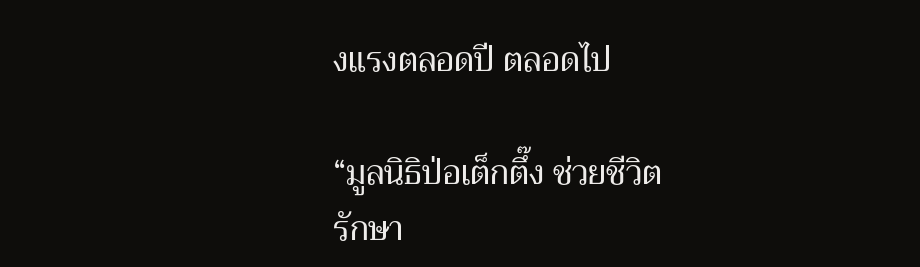งแรงตลอดปี ตลอดไป

“มูลนิธิป่อเต็กตึ๊ง ช่วยชีวิต รักษา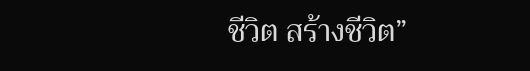ชีวิต สร้างชีวิต”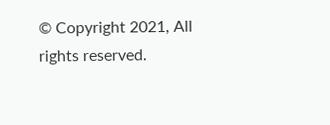© Copyright 2021, All rights reserved.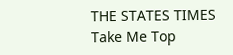THE STATES TIMES
Take Me Top